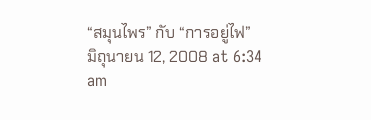“สมุนไพร” กับ “การอยู่ไฟ”
มิถุนายน 12, 2008 at 6:34 am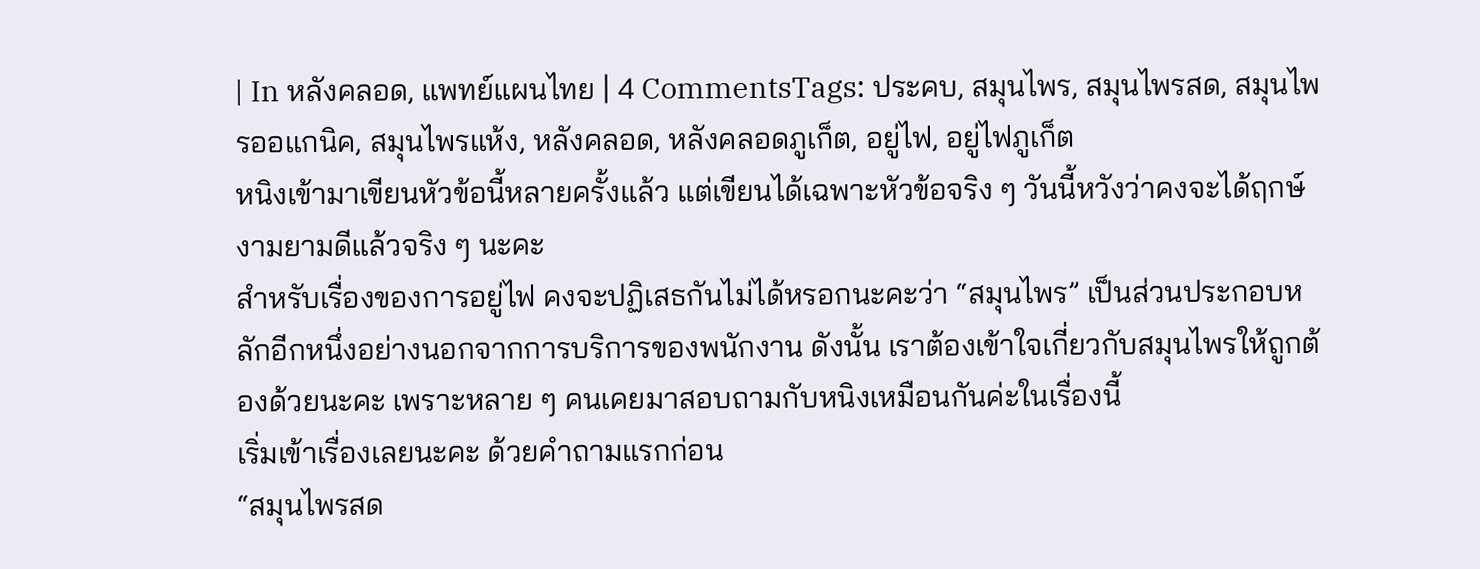| In หลังคลอด, แพทย์แผนไทย | 4 CommentsTags: ประคบ, สมุนไพร, สมุนไพรสด, สมุนไพรออแกนิค, สมุนไพรแห้ง, หลังคลอด, หลังคลอดภูเก็ต, อยู่ไฟ, อยู่ไฟภูเก็ต
หนิงเข้ามาเขียนหัวข้อนี้หลายครั้งแล้ว แต่เขียนได้เฉพาะหัวข้อจริง ๆ วันนี้หวังว่าคงจะได้ฤกษ์งามยามดีแล้วจริง ๆ นะคะ
สำหรับเรื่องของการอยู่ไฟ คงจะปฏิเสธกันไม่ได้หรอกนะคะว่า “สมุนไพร” เป็นส่วนประกอบหลักอีกหนึ่งอย่างนอกจากการบริการของพนักงาน ดังนั้น เราต้องเข้าใจเกี่ยวกับสมุนไพรให้ถูกต้องด้วยนะคะ เพราะหลาย ๆ คนเคยมาสอบถามกับหนิงเหมือนกันค่ะในเรื่องนี้
เริ่มเข้าเรื่องเลยนะคะ ด้วยคำถามแรกก่อน
“สมุนไพรสด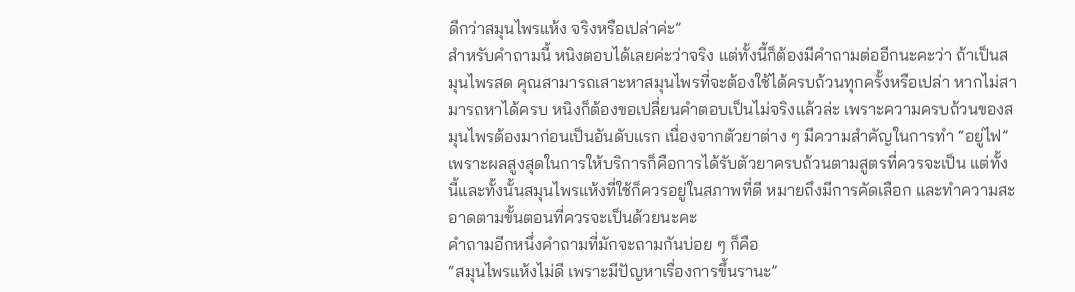ดีกว่าสมุนไพรแห้ง จริงหรือเปล่าค่ะ”
สำหรับคำถามนี้ หนิงตอบได้เลยค่ะว่าจริง แต่ทั้งนี้ก็ต้องมีคำถามต่ออีกนะคะว่า ถ้าเป็นสมุนไพรสด คุณสามารถเสาะหาสมุนไพรที่จะต้องใช้ได้ครบถ้วนทุกครั้งหรือเปล่า หากไม่สามารถหาได้ครบ หนิงก็ต้องขอเปลี่ยนคำตอบเป็นไม่จริงแล้วล่ะ เพราะความครบถ้วนของสมุนไพรต้องมาก่อนเป็นอันดับแรก เนื่องจากตัวยาต่าง ๆ มีความสำคัญในการทำ “อยู่ไฟ” เพราะผลสูงสุดในการให้บริการก็คือการได้รับตัวยาครบถ้วนตามสูตรที่ควรจะเป็น แต่ทั้งนี้และทั้งนั้นสมุนไพรแห้งที่ใช้ก็ควรอยู่ในสภาพที่ดี หมายถึงมีการคัดเลือก และทำความสะอาดตามขั้นตอนที่ควรจะเป็นด้วยนะคะ
คำถามอีกหนึ่งคำถามที่มักจะถามกันบ่อย ๆ ก็คือ
“สมุนไพรแห้งไม่ดี เพราะมีปัญหาเรื่องการขึ้นรานะ”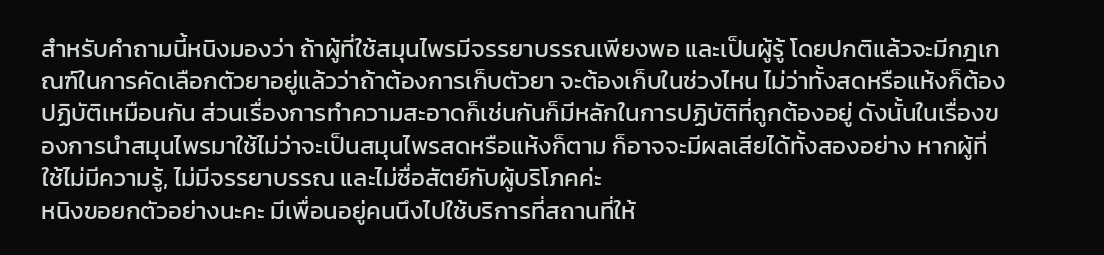สำหรับคำถามนี้หนิงมองว่า ถ้าผู้ที่ใช้สมุนไพรมีจรรยาบรรณเพียงพอ และเป็นผู้รู้ โดยปกติแล้วจะมีกฎเกณฑ์ในการคัดเลือกตัวยาอยู่แล้วว่าถ้าต้องการเก็บตัวยา จะต้องเก็บในช่วงไหน ไม่ว่าทั้งสดหรือแห้งก็ต้องปฏิบัติเหมือนกัน ส่วนเรื่องการทำความสะอาดก็เช่นกันก็มีหลักในการปฏิบัติที่ถูกต้องอยู่ ดังนั้นในเรื่องของการนำสมุนไพรมาใช้ไม่ว่าจะเป็นสมุนไพรสดหรือแห้งก็ตาม ก็อาจจะมีผลเสียได้ทั้งสองอย่าง หากผู้ที่ใช้ไม่มีความรู้, ไม่มีจรรยาบรรณ และไม่ซื่อสัตย์กับผู้บริโภคค่ะ
หนิงขอยกตัวอย่างนะคะ มีเพื่อนอยู่คนนึงไปใช้บริการที่สถานที่ให้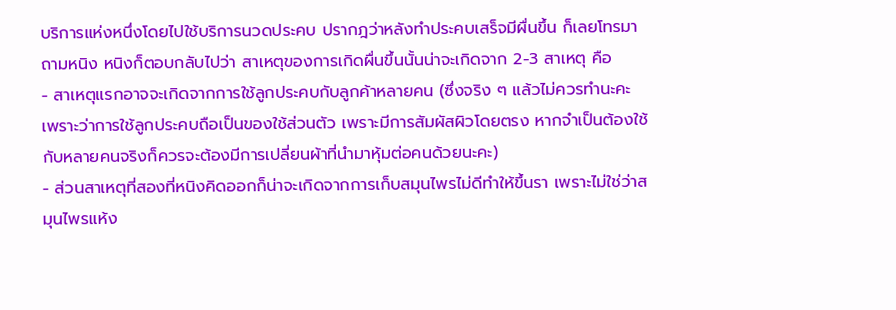บริการแห่งหนึ่งโดยไปใช้บริการนวดประคบ ปรากฎว่าหลังทำประคบเสร็จมีผื่นขึ้น ก็เลยโทรมาถามหนิง หนิงก็ตอบกลับไปว่า สาเหตุของการเกิดผื่นขึ้นนั้นน่าจะเกิดจาก 2-3 สาเหตุ คือ
- สาเหตุแรกอาจจะเกิดจากการใช้ลูกประคบกับลูกค้าหลายคน (ซึ่งจริง ๆ แล้วไม่ควรทำนะคะ เพราะว่าการใช้ลูกประคบถือเป็นของใช้ส่วนตัว เพราะมีการสัมผัสผิวโดยตรง หากจำเป็นต้องใช้กับหลายคนจริงก็ควรจะต้องมีการเปลี่ยนผ้าที่นำมาหุ้มต่อคนด้วยนะคะ)
- ส่วนสาเหตุที่สองที่หนิงคิดออกก็น่าจะเกิดจากการเก็บสมุนไพรไม่ดีทำให้ขึ้นรา เพราะไม่ใช่ว่าสมุนไพรแห้ง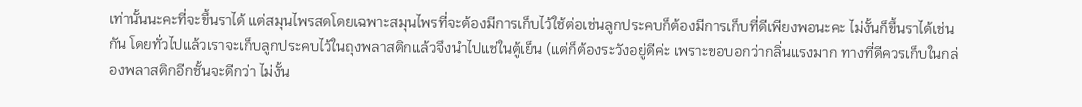เท่านั้นนะคะที่จะขึ้นราได้ แต่สมุนไพรสดโดยเฉพาะสมุนไพรที่จะต้องมีการเก็บไว้ใช้ต่อเช่นลูกประคบก็ต้องมีการเก็บที่ดีเพียงพอนะคะ ไม่งั้นก็ขึ้นราได้เช่นกัน โดยทั่วไปแล้วเราจะเก็บลูกประคบไว้ในถุงพลาสติกแล้วจึงนำไปแช่ในตู้เย็น (แต่ก็ต้องระวังอยู่ดีค่ะ เพราะขอบอกว่ากลิ่นแรงมาก ทางที่ดีควรเก็บในกล่องพลาสติกอีกชั้นจะดีกว่า ไม่งั้น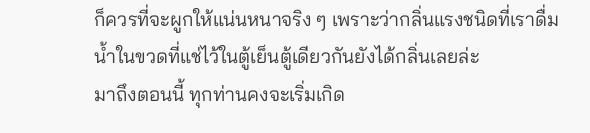ก็ควรที่จะผูกให้แน่นหนาจริง ๆ เพราะว่ากลิ่นแรงชนิดที่เราดื่มน้ำในขวดที่แช่ไว้ในตู้เย็นตู้เดียวกันยังได้กลิ่นเลยล่ะ
มาถึงตอนนี้ ทุกท่านคงจะเริ่มเกิด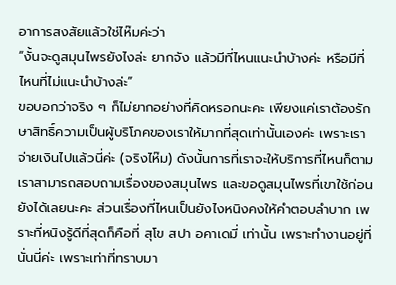อาการสงสัยแล้วใช่ไห๊มค่ะว่า
“งั้นจะดูสมุนไพรยังไงล่ะ ยากจัง แล้วมีที่ไหนแนะนำบ้างค่ะ หรือมีที่ไหนที่ไม่แนะนำบ้างล่ะ”
ขอบอกว่าจริง ๆ ก็ไม่ยากอย่างที่คิดหรอกนะคะ เพียงแค่เราต้องรักษาสิทธิ์ความเป็นผู้บริโภคของเราให้มากที่สุดเท่านั้นเองค่ะ เพราะเราจ่ายเงินไปแล้วนี่ค่ะ (จริงไห๊ม) ดังนั้นการที่เราจะให้บริการที่ไหนก็ตามเราสามารถสอบถามเรื่องของสมุนไพร และขอดูสมุนไพรที่เขาใช้ก่อนยังได้เลยนะคะ ส่วนเรื่องที่ไหนเป็นยังไงหนิงคงให้คำตอบลำบาก เพราะที่หนิงรู้ดีที่สุดก็คือที่ สุโข สปา อคาเดมี่ เท่านั้น เพราะทำงานอยู่ที่นั่นนี่ค่ะ เพราะเท่าที่ทราบมา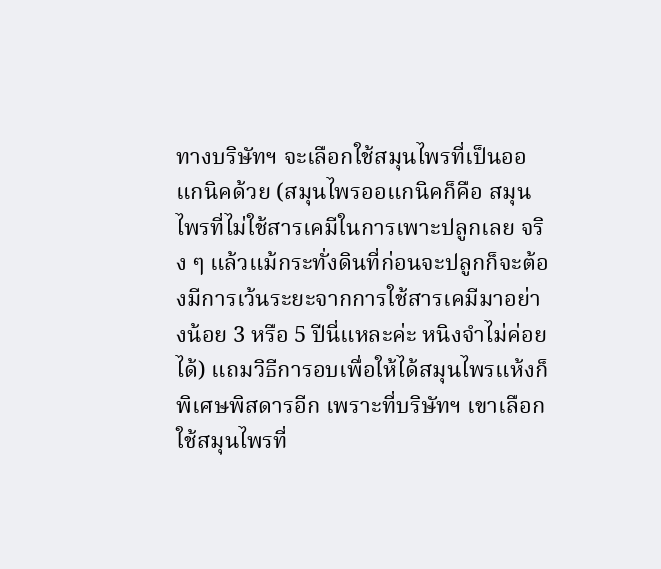ทางบริษัทฯ จะเลือกใช้สมุนไพรที่เป็นออแกนิคด้วย (สมุนไพรออแกนิคก็คือ สมุนไพรที่ไม่ใช้สารเคมีในการเพาะปลูกเลย จริง ๆ แล้วแม้กระทั่งดินที่ก่อนจะปลูกก็จะต้องมีการเว้นระยะจากการใช้สารเคมีมาอย่างน้อย 3 หรือ 5 ปีนี่แหละค่ะ หนิงจำไม่ค่อยได้) แถมวิธีการอบเพื่อให้ได้สมุนไพรแห้งก็พิเศษพิสดารอีก เพราะที่บริษัทฯ เขาเลือกใช้สมุนไพรที่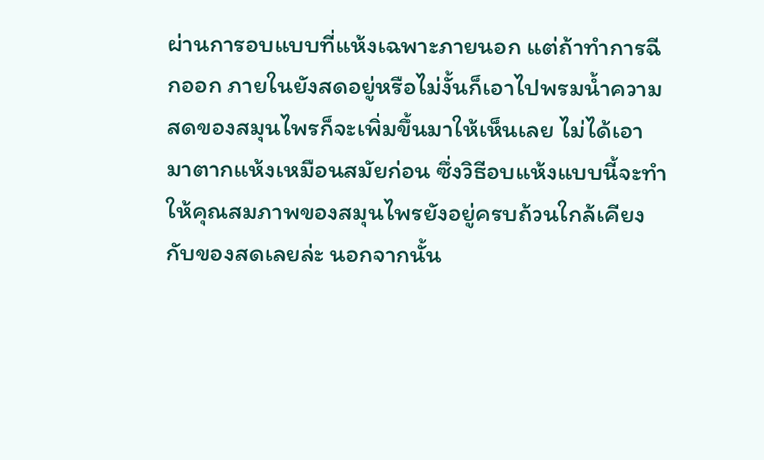ผ่านการอบแบบที่แห้งเฉพาะภายนอก แต่ถ้าทำการฉีกออก ภายในยังสดอยู่หรือไม่งั้นก็เอาไปพรมน้ำความสดของสมุนไพรก็จะเพิ่มขึ้นมาให้เห็นเลย ไม่ได้เอามาตากแห้งเหมือนสมัยก่อน ซึ่งวิธีอบแห้งแบบนี้จะทำให้คุณสมภาพของสมุนไพรยังอยู่ครบถ้วนใกล้เคียงกับของสดเลยล่ะ นอกจากนั้น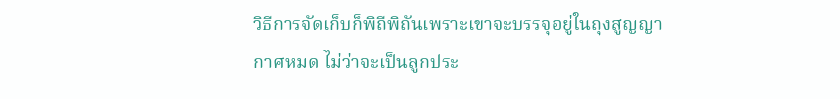วิธีการจัดเก็บก็พิถีพิถันเพราะเขาจะบรรจุอยู่ในถุงสูญญากาศหมด ไม่ว่าจะเป็นลูกประ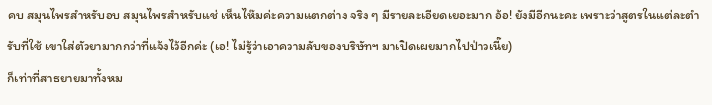คบ สมุนไพรสำหรับอบ สมุนไพรสำหรับแช่ เห็นไห๊มค่ะความแตกต่าง จริง ๆ มีรายละเอียดเยอะมาก อ้อ! ยังมีอีกนะคะ เพราะว่าสูตรในแต่ละตำรับที่ใช้ เขาใส่ตัวยามากกว่าที่แจ้งไว้อีกค่ะ (เอ! ไม่รู้ว่าเอาความลับของบริษัทฯ มาเปิดเผยมากไปป่าวเนี๊ย)
ก็เท่าที่สาธยายมาทั้งหม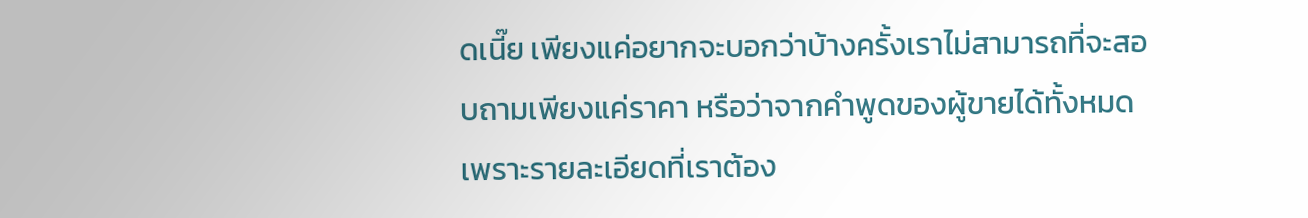ดเนี๊ย เพียงแค่อยากจะบอกว่าบ้างครั้งเราไม่สามารถที่จะสอบถามเพียงแค่ราคา หรือว่าจากคำพูดของผู้ขายได้ทั้งหมด เพราะรายละเอียดที่เราต้อง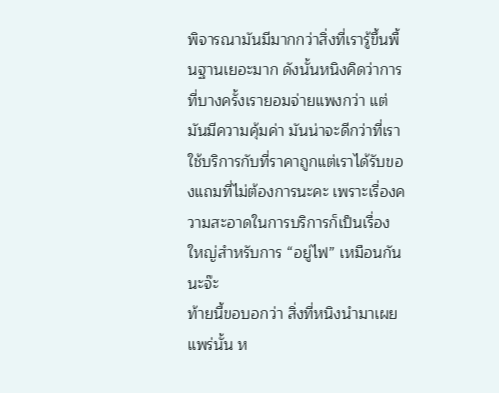พิจารณามันมีมากกว่าสิ่งที่เรารู้ขึ้นพื้นฐานเยอะมาก ดังนั้นหนิงคิดว่าการที่บางครั้งเรายอมจ่ายแพงกว่า แต่มันมีความคุ้มค่า มันน่าจะดีกว่าที่เราใช้บริการกับที่ราคาถูกแต่เราได้รับของแถมที่ไม่ต้องการนะคะ เพราะเรื่องความสะอาดในการบริการก็เป็นเรื่องใหญ่สำหรับการ “อยู่ไฟ” เหมือนกันนะจ๊ะ
ท้ายนี้ขอบอกว่า สิ่งที่หนิงนำมาเผยแพร่นั้น ห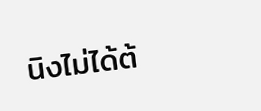นิงไม่ได้ต้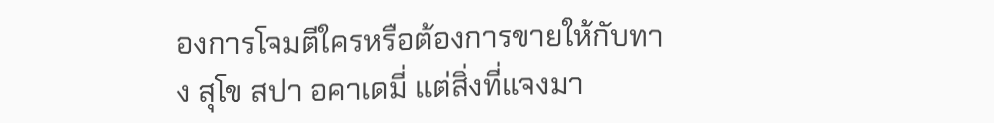องการโจมตีใครหรือต้องการขายให้กับทาง สุโข สปา อคาเดมี่ แต่สิ่งที่แจงมา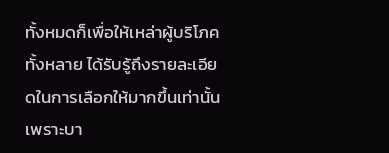ทั้งหมดก็เพื่อให้เหล่าผู้บริโภคทั้งหลาย ได้รับรู้ถึงรายละเอียดในการเลือกให้มากขึ้นเท่านั้น เพราะบา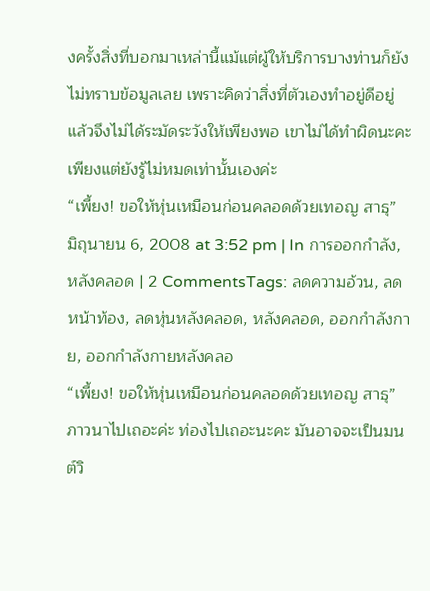งครั้งสิ่งที่บอกมาเหล่านี้แม้แต่ผู้ให้บริการบางท่านก็ยังไม่ทราบข้อมูลเลย เพราะคิดว่าสิ่งที่ตัวเองทำอยู่ดีอยู่แล้วจึงไม่ได้ระมัดระวังให้เพียงพอ เขาไม่ได้ทำผิดนะคะเพียงแต่ยังรู้ไม่หมดเท่านั้นเองค่ะ
“เพี้ยง! ขอให้หุ่นเหมือนก่อนคลอดด้วยเทอญ สาธุ”
มิถุนายน 6, 2008 at 3:52 pm | In การออกกำลัง, หลังคลอด | 2 CommentsTags: ลดความอ้วน, ลดหน้าท้อง, ลดหุ่นหลังคลอด, หลังคลอด, ออกกำลังกาย, ออกกำลังกายหลังคลอ
“เพี้ยง! ขอให้หุ่นเหมือนก่อนคลอดด้วยเทอญ สาธุ” ภาวนาไปเถอะค่ะ ท่องไปเถอะนะคะ มันอาจจะเป็นมนต์วิ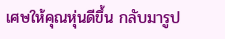เศษให้คุณหุ่นดีขึ้น กลับมารูป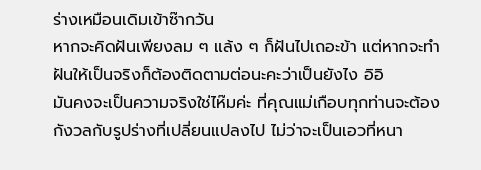ร่างเหมือนเดิมเข้าซ๊ากวัน
หากจะคิดฝันเพียงลม ๆ แล้ง ๆ ก็ฝันไปเถอะข้า แต่หากจะทำฝันให้เป็นจริงก็ต้องติดตามต่อนะคะว่าเป็นยังไง อิอิ
มันคงจะเป็นความจริงใช่ไห๊มค่ะ ที่คุณแม่เกือบทุกท่านจะต้องกังวลกับรูปร่างที่เปลี่ยนแปลงไป ไม่ว่าจะเป็นเอวที่หนา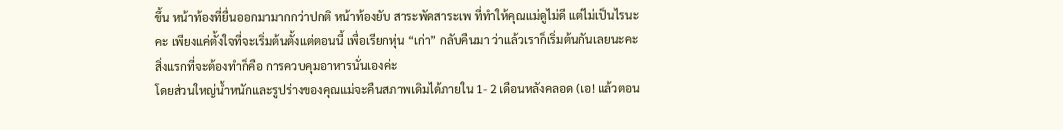ขึ้น หน้าท้องที่ยื่นออกมามากกว่าปกติ หน้าท้องยับ สาระพัดสาระเพ ที่ทำให้คุณแม่ดูไม่ดี แต่ไม่เป็นไรนะคะ เพียงแค่ตั้งใจที่จะเริ่มต้นตั้งแต่ตอนนี้ เพื่อเรียกหุ่น “เก่า” กลับคืนมา ว่าแล้วเราก็เริ่มต้นกันเลยนะคะ
สิ่งแรกที่จะต้องทำก็คือ การควบคุมอาหารนั่นเองค่ะ
โดยส่วนใหญ่น้ำหนักและรูปร่างของคุณแม่จะคืนสภาพเดิมได้ภายใน 1- 2 เดือนหลังคลอด (เอ! แล้วตอน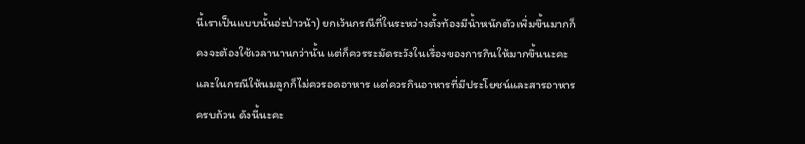นี้เราเป็นแบบนั้นอ่ะป่าวน้า) ยกเว้นกรณีที่ในระหว่างตั้งท้องมีน้ำหนักตัวเพิ่มขึ้นมากก็คงจะต้องใช้เวลานานกว่านั้น แต่ก็ควรระมัดระวังในเรื่องของการกินให้มากขึ้นนะคะ และในกรณีให้นมลูกก็ไม่ควรอดอาหาร แต่ควรกินอาหารที่มีประโยชน์และสารอาหารครบถ้วน ดังนี้นะคะ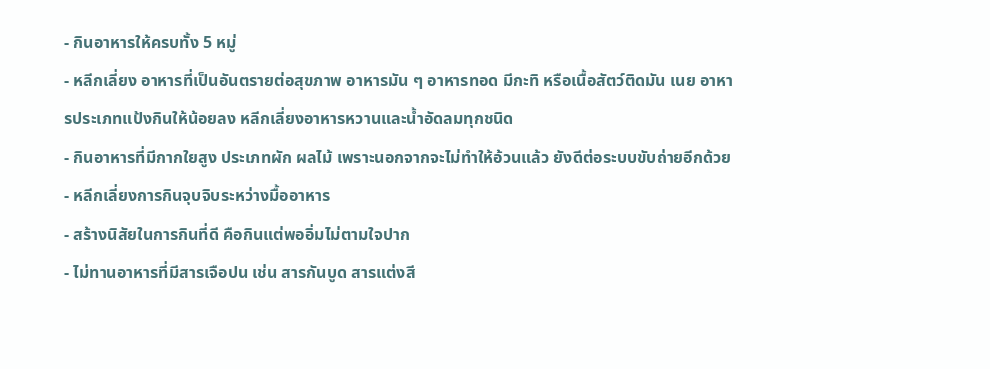- กินอาหารให้ครบทั้ง 5 หมู่
- หลีกเลี่ยง อาหารที่เป็นอันตรายต่อสุขภาพ อาหารมัน ๆ อาหารทอด มีกะทิ หรือเนื้อสัตว์ติดมัน เนย อาหารประเภทแป้งกินให้น้อยลง หลีกเลี่ยงอาหารหวานและน้ำอัดลมทุกชนิด
- กินอาหารที่มีกากใยสูง ประเภทผัก ผลไม้ เพราะนอกจากจะไม่ทำให้อ้วนแล้ว ยังดีต่อระบบขับถ่ายอีกด้วย
- หลีกเลี่ยงการกินจุบจิบระหว่างมื้ออาหาร
- สร้างนิสัยในการกินที่ดี คือกินแต่พออิ่มไม่ตามใจปาก
- ไม่ทานอาหารที่มีสารเจือปน เช่น สารกันบูด สารแต่งสี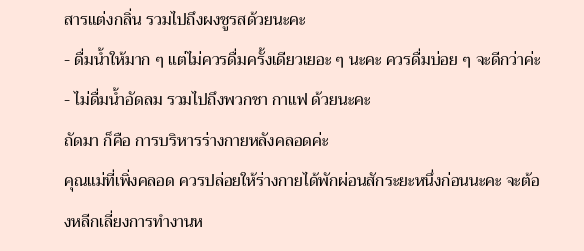สารแต่งกลิ่น รวมไปถึงผงชูรสด้วยนะคะ
- ดื่มน้ำให้มาก ๆ แต่ไม่ควรดื่มครั้งเดียวเยอะ ๆ นะคะ ควรดื่มบ่อย ๆ จะดีกว่าค่ะ
- ไม่ดื่มน้ำอัดลม รวมไปถึงพวกชา กาแฟ ด้วยนะคะ
ถัดมา ก็คือ การบริหารร่างกายหลังคลอดค่ะ
คุณแม่ที่เพิ่งคลอด ควรปล่อยให้ร่างกายได้พักผ่อนสักระยะหนึ่งก่อนนะคะ จะต้องหลีกเลี่ยงการทำงานห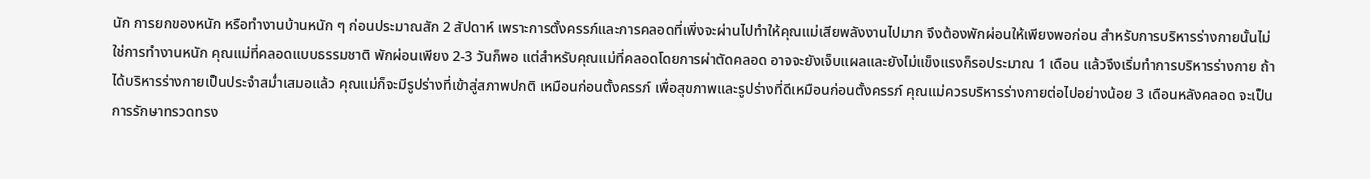นัก การยกของหนัก หรือทำงานบ้านหนัก ๆ ก่อนประมาณสัก 2 สัปดาห์ เพราะการตั้งครรภ์และการคลอดที่เพิ่งจะผ่านไปทำให้คุณแม่เสียพลังงานไปมาก จึงต้องพักผ่อนให้เพียงพอก่อน สำหรับการบริหารร่างกายนั้นไม่ใช่การทำงานหนัก คุณแม่ที่คลอดแบบธรรมชาติ พักผ่อนเพียง 2-3 วันก็พอ แต่สำหรับคุณแม่ที่คลอดโดยการผ่าตัดคลอด อาจจะยังเจ็บแผลและยังไม่แข็งแรงก็รอประมาณ 1 เดือน แล้วจึงเริ่มทำการบริหารร่างกาย ถ้าได้บริหารร่างกายเป็นประจำสม่ำเสมอแล้ว คุณแม่ก็จะมีรูปร่างที่เข้าสู่สภาพปกติ เหมือนก่อนตั้งครรภ์ เพื่อสุขภาพและรูปร่างที่ดีเหมือนก่อนตั้งครรภ์ คุณแม่ควรบริหารร่างกายต่อไปอย่างน้อย 3 เดือนหลังคลอด จะเป็นการรักษาทรวดทรง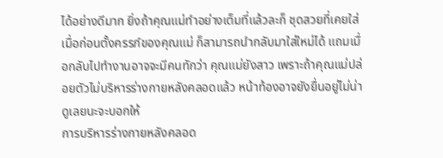ได้อย่างดีมาก ยิ่งถ้าคุณแม่ทำอย่างเต็มที่แล้วละก็ ชุดสวยที่เคยใส่เมื่อก่อนตั้งครรภ์ของคุณแม่ ก็สามารถนำกลับมาใส่ใหม่ได้ แถมเมื่อกลับไปทำงานอาจจะมีคนทักว่า คุณแม่ยังสาว เพราะถ้าคุณแม่ปล่อยตัวไม่บริหารร่างกายหลังคลอดแล้ว หน้าท้องอาจยังยื่นอยู่ไม่น่าดูเลยนะจะบอกให้
การบริหารร่างกายหลังคลอด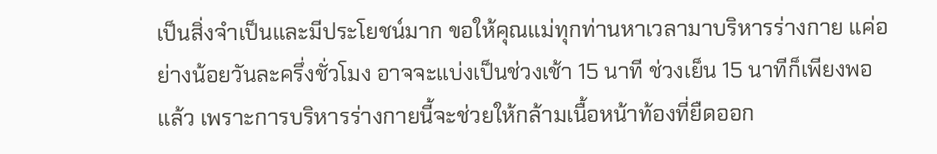เป็นสิ่งจำเป็นและมีประโยชน์มาก ขอให้คุณแม่ทุกท่านหาเวลามาบริหารร่างกาย แค่อย่างน้อยวันละครึ่งชั่วโมง อาจจะแบ่งเป็นช่วงเช้า 15 นาที ช่วงเย็น 15 นาทีก็เพียงพอแล้ว เพราะการบริหารร่างกายนี้จะช่วยให้กล้ามเนื้อหน้าท้องที่ยืดออก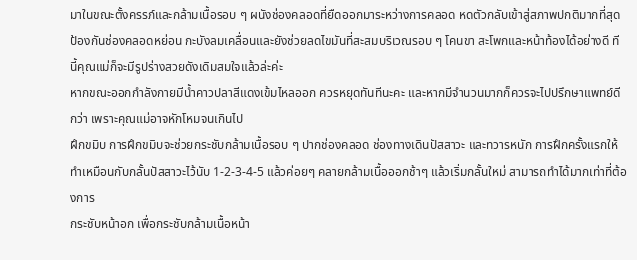มาในขณะตั้งครรภ์และกล้ามเนื้อรอบ ๆ ผนังช่องคลอดที่ยืดออกมาระหว่างการคลอด หดตัวกลับเข้าสู่สภาพปกติมากที่สุด ป้องกันช่องคลอดหย่อน กะบังลมเคลื่อนและยังช่วยลดไขมันที่สะสมบริเวณรอบ ๆ โคนขา สะโพกและหน้าท้องได้อย่างดี ทีนี้คุณแม่ก็จะมีรูปร่างสวยดังเดิมสมใจแล้วล่ะค่ะ
หากขณะออกกำลังกายมีน้ำคาวปลาสีแดงเข้มไหลออก ควรหยุดทันทีนะคะ และหากมีจำนวนมากก็ควรจะไปปรึกษาแพทย์ดีกว่า เพราะคุณแม่อาจหักโหมจนเกินไป
ฝึกขมิบ การฝึกขมิบจะช่วยกระชับกล้ามเนื้อรอบ ๆ ปากช่องคลอด ช่องทางเดินปัสสาวะ และทวารหนัก การฝึกครั้งแรกให้ทำเหมือนกับกลั้นปัสสาวะไว้นับ 1-2-3-4-5 แล้วค่อยๆ คลายกล้ามเนื้อออกช้าๆ แล้วเริ่มกลั้นใหม่ สามารถทำได้มากเท่าที่ต้องการ
กระชับหน้าอก เพื่อกระชับกล้ามเนื้อหน้า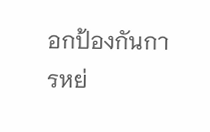อกป้องกันการหย่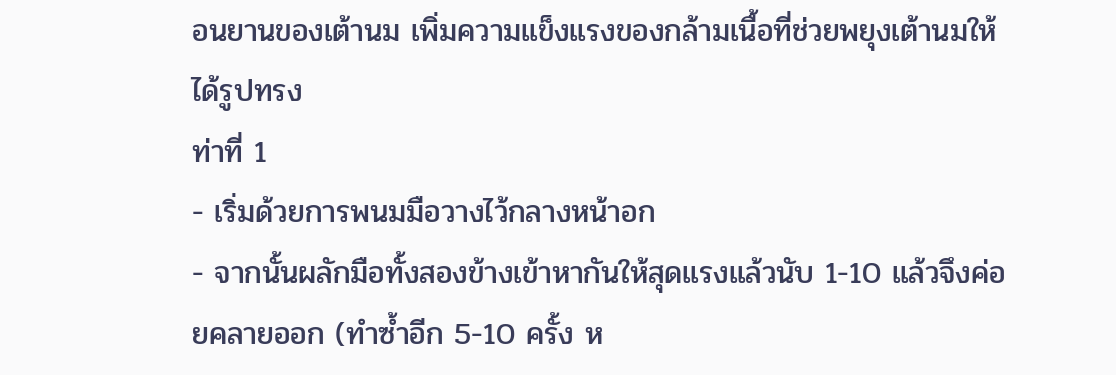อนยานของเต้านม เพิ่มความแข็งแรงของกล้ามเนื้อที่ช่วยพยุงเต้านมให้ได้รูปทรง
ท่าที่ 1
- เริ่มด้วยการพนมมือวางไว้กลางหน้าอก
- จากนั้นผลักมือทั้งสองข้างเข้าหากันให้สุดแรงแล้วนับ 1-10 แล้วจึงค่อยคลายออก (ทำซ้ำอีก 5-10 ครั้ง ห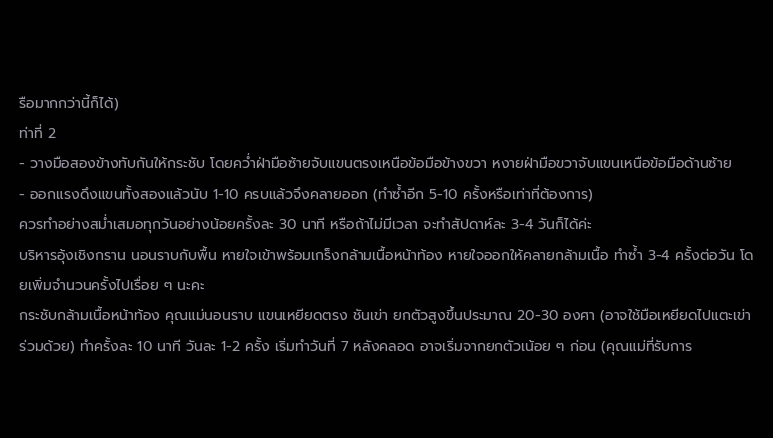รือมากกว่านี้ก็ได้)
ท่าที่ 2
- วางมือสองข้างทับกันให้กระชับ โดยคว่ำฝ่ามือซ้ายจับแขนตรงเหนือข้อมือข้างขวา หงายฝ่ามือขวาจับแขนเหนือข้อมือด้านซ้าย
- ออกแรงดึงแขนทั้งสองแล้วนับ 1-10 ครบแล้วจึงคลายออก (ทำซ้ำอีก 5-10 ครั้งหรือเท่าที่ต้องการ)
ควรทำอย่างสม่ำเสมอทุกวันอย่างน้อยครั้งละ 30 นาที หรือถ้าไม่มีเวลา จะทำสัปดาห์ละ 3-4 วันก็ได้ค่ะ
บริหารอุ้งเชิงกราน นอนราบกับพื้น หายใจเข้าพร้อมเกร็งกล้ามเนื้อหน้าท้อง หายใจออกให้คลายกล้ามเนื้อ ทำซ้ำ 3-4 ครั้งต่อวัน โดยเพิ่มจำนวนครั้งไปเรื่อย ๆ นะคะ
กระชับกล้ามเนื้อหน้าท้อง คุณแม่นอนราบ แขนเหยียดตรง ชันเข่า ยกตัวสูงขึ้นประมาณ 20-30 องศา (อาจใช้มือเหยียดไปแตะเข่าร่วมด้วย) ทำครั้งละ 10 นาที วันละ 1-2 ครั้ง เริ่มทำวันที่ 7 หลังคลอด อาจเริ่มจากยกตัวเน้อย ๆ ก่อน (คุณแม่ที่รับการ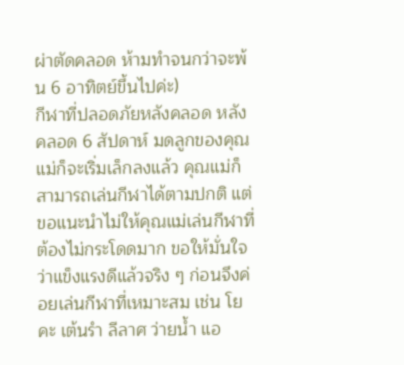ผ่าตัดคลอด ห้ามทำจนกว่าจะพ้น 6 อาทิตย์ขึ้นไปค่ะ)
กีฬาที่ปลอดภัยหลังคลอด หลังคลอด 6 สัปดาห์ มดลูกของคุณแม่ก็จะเริ่มเล็กลงแล้ว คุณแม่ก็สามารถเล่นกีฬาได้ตามปกติ แต่ขอแนะนำไม่ให้คุณแม่เล่นกีฬาที่ต้องไม่กระโดดมาก ขอให้มั่นใจว่าแข็งแรงดีแล้วจริง ๆ ก่อนจึงค่อยเล่นกีฬาที่เหมาะสม เช่น โยคะ เต้นรำ ลีลาศ ว่ายน้ำ แอ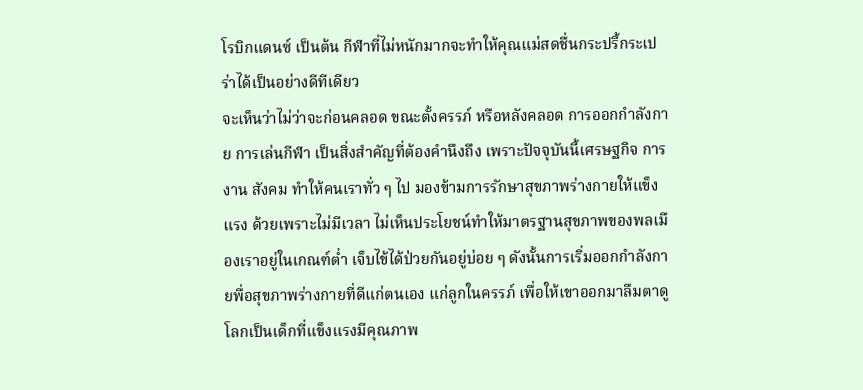โรบิกแดนซ์ เป็นต้น กีฬาที่ไม่หนักมากจะทำให้คุณแม่สดชื่นกระปรี้กระเปร่าได้เป็นอย่างดีทีเดียว
จะเห็นว่าไม่ว่าจะก่อนคลอด ขณะตั้งครรภ์ หรือหลังคลอด การออกกำลังกาย การเล่นกีฬา เป็นสิ่งสำคัญที่ต้องคำนึงถึง เพราะปัจจุบันนี้เศรษฐกิจ การงาน สังคม ทำให้คนเราทั่ว ๆ ไป มองข้ามการรักษาสุขภาพร่างกายให้แข็งแรง ด้วยเพราะไม่มีเวลา ไม่เห็นประโยชน์ทำให้มาตรฐานสุขภาพของพลเมืองเราอยู่ในเกณฑ์ต่ำ เจ็บไข้ได้ป่วยกันอยู่บ่อย ๆ ดังนั้นการเริ่มออกกำลังกายพื่อสุขภาพร่างกายที่ดีแก่ตนเอง แก่ลูกในครรภ์ เพื่อให้เขาออกมาลืมตาดูโลกเป็นเด็กที่แข็งแรงมีคุณภาพ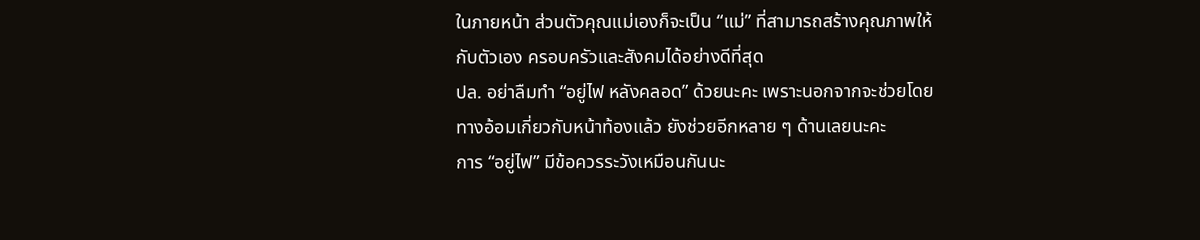ในภายหน้า ส่วนตัวคุณแม่เองก็จะเป็น “แม่” ที่สามารถสร้างคุณภาพให้กับตัวเอง ครอบครัวและสังคมได้อย่างดีที่สุด
ปล. อย่าลืมทำ “อยู่ไฟ หลังคลอด” ด้วยนะคะ เพราะนอกจากจะช่วยโดยทางอ้อมเกี่ยวกับหน้าท้องแล้ว ยังช่วยอีกหลาย ๆ ด้านเลยนะคะ
การ “อยู่ไฟ” มีข้อควรระวังเหมือนกันนะ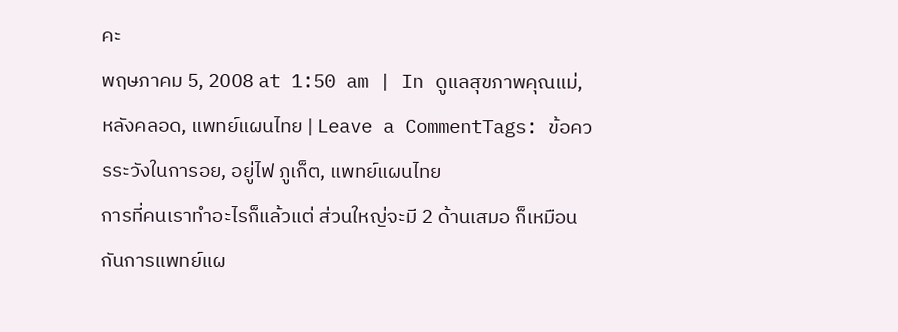คะ
พฤษภาคม 5, 2008 at 1:50 am | In ดูแลสุขภาพคุณแม่, หลังคลอด, แพทย์แผนไทย | Leave a CommentTags: ข้อควรระวังในการอย, อยู่ไฟ ภูเก็ต, แพทย์แผนไทย
การที่คนเราทำอะไรก็แล้วแต่ ส่วนใหญ่จะมี 2 ด้านเสมอ ก็เหมือนกันการแพทย์แผ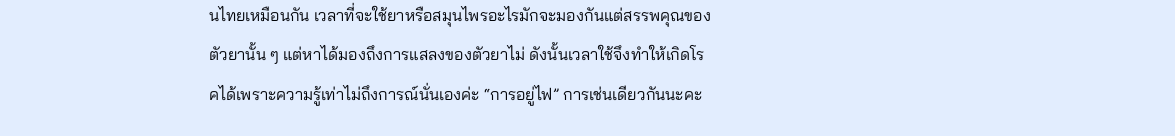นไทยเหมือนกัน เวลาที่จะใช้ยาหรือสมุนไพรอะไรมักจะมองกันแต่สรรพคุณของตัวยานั้น ๆ แต่หาได้มองถึงการแสลงของตัวยาไม่ ดังนั้นเวลาใช้จึงทำให้เกิดโรคได้เพราะความรู้เท่าไม่ถึงการณ์นั่นเองค่ะ “การอยู่ไฟ” การเช่นเดียวกันนะคะ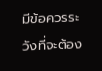มีข้อควรระวังที่จะต้อง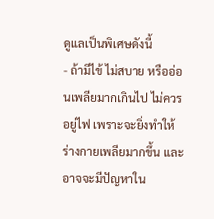ดูแลเป็นพิเศษดังนี้
- ถ้ามีไข้ ไม่สบาย หรืออ่อนเพลียมากเกินไป ไม่ควรอยู่ไฟ เพราะจะยิ่งทำให้ร่างกายเพลียมากขึ้น และอาจจะมีปัญหาใน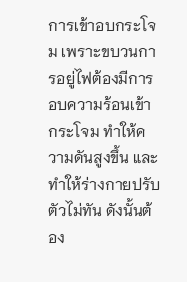การเข้าอบกระโจม เพราะขบวนการอยู่ไฟต้องมีการอบความร้อนเข้ากระโจม ทำให้ความดันสูงขึ้น และทำให้ร่างกายปรับตัวไม่ทัน ดังนั้นต้อง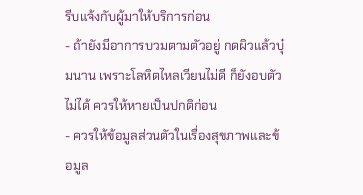รีบแจ้งกับผู้มาให้บริการก่อน
- ถ้ายังมีอาการบวมตามตัวอยู่ กดผิวแล้วบุ๋มนาน เพราะโลหิตไหลเวียนไม่ดี ก็ยังอบตัวไม่ได้ ควรให้หายเป็นปกติก่อน
- ควรให้ข้อมูลส่วนตัวในเรื่องสุขภาพและข้อมูล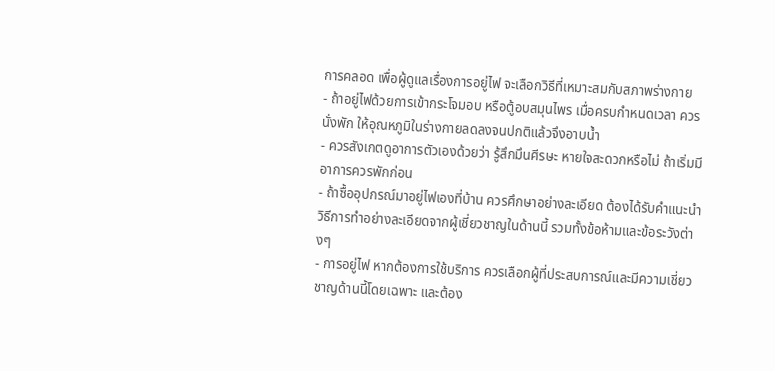การคลอด เพื่อผู้ดูแลเรื่องการอยู่ไฟ จะเลือกวิธีที่เหมาะสมกับสภาพร่างกาย
- ถ้าอยู่ไฟด้วยการเข้ากระโจมอบ หรือตู้อบสมุนไพร เมื่อครบกำหนดเวลา ควรนั่งพัก ให้อุณหภูมิในร่างกายลดลงจนปกติแล้วจึงอาบน้ำ
- ควรสังเกตดูอาการตัวเองด้วยว่า รู้สึกมึนศีรษะ หายใจสะดวกหรือไม่ ถ้าเริ่มมีอาการควรพักก่อน
- ถ้าซื้ออุปกรณ์มาอยู่ไฟเองที่บ้าน ควรศึกษาอย่างละเอียด ต้องได้รับคำแนะนำวิธีการทำอย่างละเอียดจากผู้เชี่ยวชาญในด้านนี้ รวมทั้งข้อห้ามและข้อระวังต่างๆ
- การอยู่ไฟ หากต้องการใช้บริการ ควรเลือกผู้ที่ประสบการณ์และมีความเชี่ยวชาญด้านนี้โดยเฉพาะ และต้อง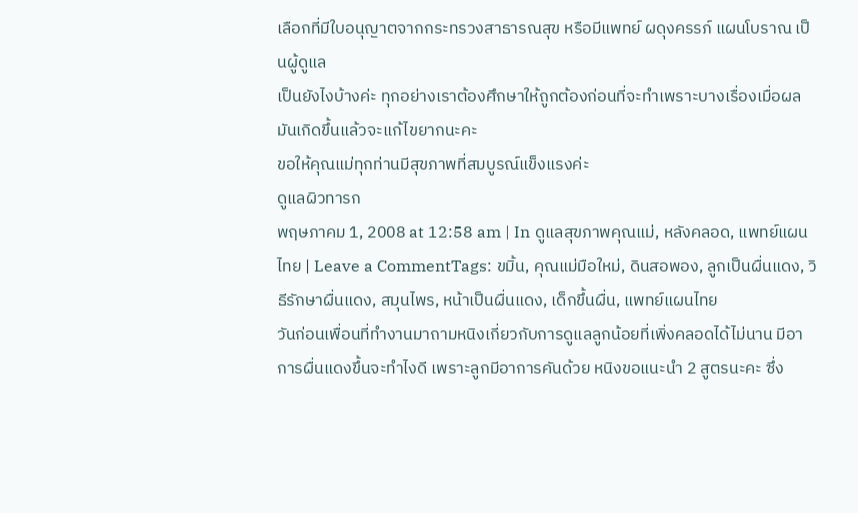เลือกที่มีใบอนุญาตจากกระทรวงสาธารณสุข หรือมีแพทย์ ผดุงครรภ์ แผนโบราณ เป็นผู้ดูแล
เป็นยังไงบ้างค่ะ ทุกอย่างเราต้องศึกษาให้ถูกต้องก่อนที่จะทำเพราะบางเรื่องเมื่อผลมันเกิดขึ้นแล้วจะแก้ไขยากนะคะ
ขอให้คุณแม่ทุกท่านมีสุขภาพที่สมบูรณ์แข็งแรงค่ะ
ดูแลผิวทารก
พฤษภาคม 1, 2008 at 12:58 am | In ดูแลสุขภาพคุณแม่, หลังคลอด, แพทย์แผนไทย | Leave a CommentTags: ขมิ้น, คุณแม่มือใหม่, ดินสอพอง, ลูกเป็นผื่นแดง, วิธีรักษาผื่นแดง, สมุนไพร, หน้าเป็นผื่นแดง, เด็กขึ้นผื่น, แพทย์แผนไทย
วันก่อนเพื่อนที่ทำงานมาถามหนิงเกี่ยวกับการดูแลลูกน้อยที่เพิ่งคลอดได้ไม่นาน มีอาการผื่นแดงขึ้นจะทำไงดี เพราะลูกมีอาการคันด้วย หนิงขอแนะนำ 2 สูตรนะคะ ซึ่ง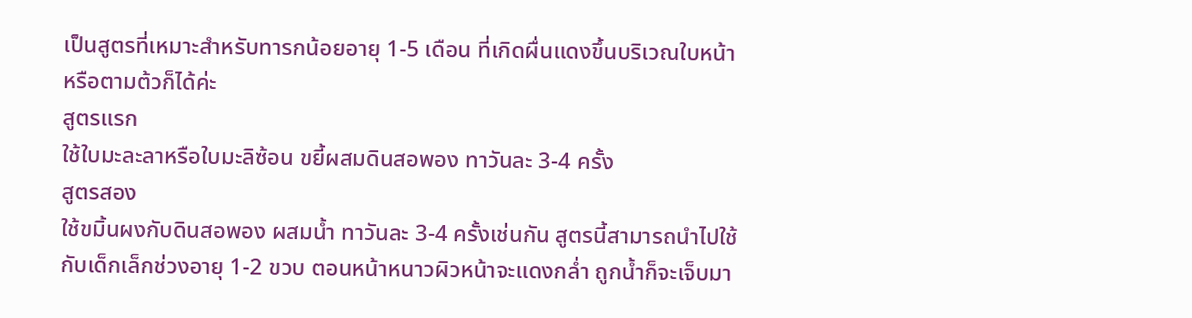เป็นสูตรที่เหมาะสำหรับทารกน้อยอายุ 1-5 เดือน ที่เกิดผื่นแดงขึ้นบริเวณใบหน้าหรือตามต้วก็ได้ค่ะ
สูตรแรก
ใช้ใบมะละลาหรือใบมะลิซ้อน ขยี้ผสมดินสอพอง ทาวันละ 3-4 ครั้ง
สูตรสอง
ใช้ขมิ้นผงกับดินสอพอง ผสมน้ำ ทาวันละ 3-4 ครั้งเช่นกัน สูตรนี้สามารถนำไปใช้กับเด็กเล็กช่วงอายุ 1-2 ขวบ ตอนหน้าหนาวผิวหน้าจะแดงกล่ำ ถูกน้ำก็จะเจ็บมา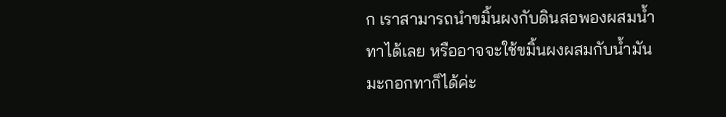ก เราสามารถนำขมิ้นผงกับดินสอพองผสมน้ำทาได้เลย หรืออาจจะใช้ขมิ้นผงผสมกับน้ำมันมะกอกทาก็ได้ค่ะ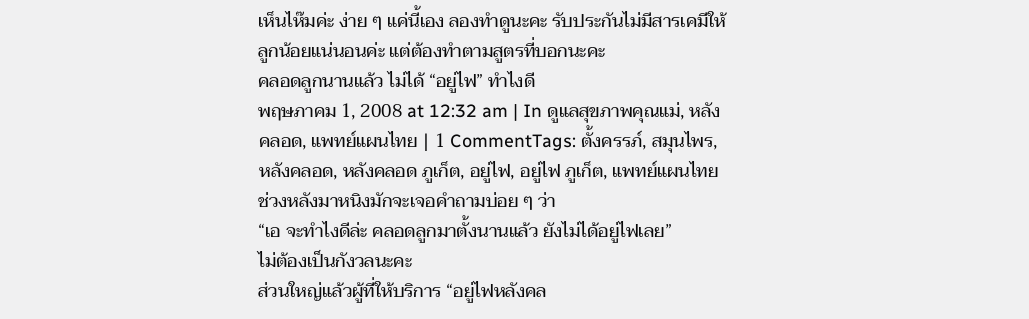เห็นไห๊มค่ะ ง่าย ๆ แค่นี้เอง ลองทำดูนะคะ รับประกันไม่มีสารเคมีให้ลูกน้อยแน่นอนค่ะ แต่ต้องทำตามสูตรที่บอกนะคะ
คลอดลูกนานแล้ว ไม่ได้ “อยู่ไฟ” ทำไงดี
พฤษภาคม 1, 2008 at 12:32 am | In ดูแลสุขภาพคุณแม่, หลังคลอด, แพทย์แผนไทย | 1 CommentTags: ตั้งครรภ์, สมุนไพร, หลังคลอด, หลังคลอด ภูเก็ต, อยู่ไฟ, อยู่ไฟ ภูเก็ต, แพทย์แผนไทย
ช่วงหลังมาหนิงมักจะเจอคำถามบ่อย ๆ ว่า
“เอ จะทำไงดีล่ะ คลอดลูกมาตั้งนานแล้ว ยังไม่ได้อยู่ไฟเลย”
ไม่ต้องเป็นกังวลนะคะ
ส่วนใหญ่แล้วผู้ที่ให้บริการ “อยู่ไฟหลังคล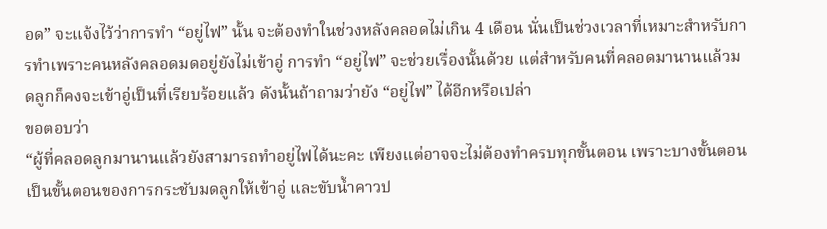อด” จะแจ้งไว้ว่าการทำ “อยู่ไฟ” นั้น จะต้องทำในช่วงหลังคลอดไม่เกิน 4 เดือน นั่นเป็นช่วงเวลาที่เหมาะสำหรับการทำเพราะคนหลังคลอดมดอยู่ยังไม่เข้าอู่ การทำ “อยู่ไฟ” จะช่วยเรื่องนั้นด้วย แต่สำหรับคนที่คลอดมานานแล้วมดลูกก็คงจะเข้าอู่เป็นที่เรียบร้อยแล้ว ดังนั้นถ้าถามว่ายัง “อยู่ไฟ” ได้อีกหรือเปล่า
ขอตอบว่า
“ผู้ที่คลอดลูกมานานแล้วยังสามารถทำอยู่ไฟได้นะคะ เพียงแต่อาจจะไม่ต้องทำครบทุกขั้นตอน เพราะบางขั้นตอนเป็นขั้นตอนของการกระชับมดลูกให้เข้าอู่ และขับน้ำคาวป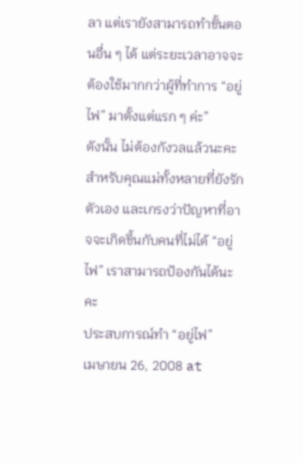ลา แต่เรายังสามารถทำขั้นตอนอื่น ๆ ได้ แต่ระยะเวลาอาจจะต้องใช้มากกว่าผู้ที่ทำการ “อยู่ไฟ” มาตั้งแต่แรก ๆ ค่ะ”
ดังนั้น ไม่ต้องกังวลแล้วนะคะ สำหรับคุณแม่ทั้งหลายที่ยังรักตัวเอง และเกรงว่าปัญหาที่อาจจะเกิดขึ้นกับคนที่ไม่ได้ “อยู่ไฟ” เราสามารถป้องกันได้นะคะ
ประสบการณ์ทำ “อยู่ไฟ”
เมษายน 26, 2008 at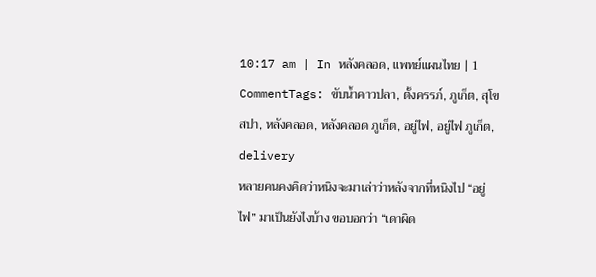10:17 am | In หลังคลอด, แพทย์แผนไทย | 1 CommentTags: ขับน้ำคาวปลา, ตั้งครรภ์, ภูเก็ต, สุโข สปา, หลังคลอด, หลังคลอด ภูเก็ต, อยู่ไฟ, อยู่ไฟ ภูเก็ต, delivery
หลายคนคงคิดว่าหนิงจะมาเล่าว่าหลังจากที่หนิงไป “อยู่ไฟ” มาเป็นยังไงบ้าง ขอบอกว่า “เดาผิด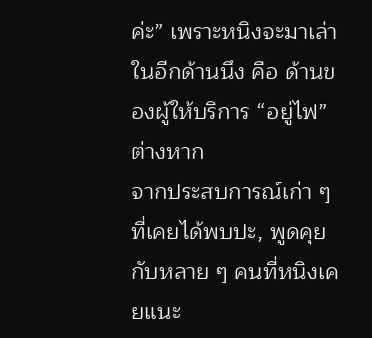ค่ะ” เพราะหนิงจะมาเล่าในอีกด้านนึง คือ ด้านของผู้ให้บริการ “อยู่ไฟ” ต่างหาก
จากประสบการณ์เก่า ๆ ที่เคยได้พบปะ, พูดคุยกับหลาย ๆ คนที่หนิงเคยแนะ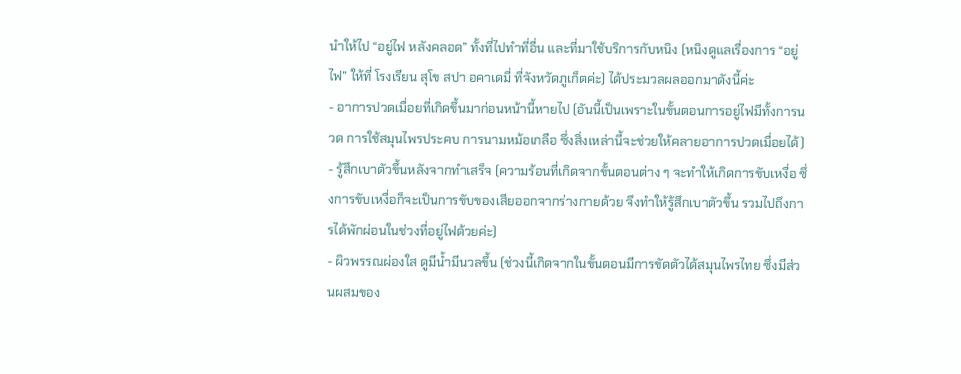นำให้ไป “อยู่ไฟ หลังคลอด” ทั้งที่ไปทำที่อื่น และที่มาใช้บริการกับหนิง (หนิงดูแลเรื่องการ “อยู่ไฟ” ให้ที่ โรงเรียน สุโข สปา อคาเดมี่ ที่จังหวัดภูเก็ตค่ะ) ได้ประมวลผลออกมาดังนี้ค่ะ
- อาการปวดเมื่อยที่เกิดขึ้นมาก่อนหน้านี้หายไป (อันนี้เป็นเพราะในขั้นตอนการอยู่ไฟมีทั้งการนวด การใช้สมุนไพรประคบ การนามหม้อเกลือ ซึ่งสิ่งเหล่านี้จะช่วยให้คลายอาการปวดเมื่อยได้)
- รู้สึกเบาตัวขึ้นหลังจากทำเสร็จ (ความร้อนที่เกิดจากขั้นตอนต่าง ๆ จะทำให้เกิดการขับเหงื่อ ซึ่งการขับเหงื่อก็จะเป็นการขับของเสียออกจากร่างกายด้วย จึงทำให้รู้สึกเบาตัวขึ้น รวมไปถึงการได้พักผ่อนในช่วงที่อยู่ไฟด้วยค่ะ)
- ผิวพรรณผ่องใส ดูมีน้ำมีนวลขึ้น (ช่วงนี้เกิดจากในขั้นตอนมีการขัดตัวได้สมุนไพรไทย ซึ่งมีส่วนผสมของ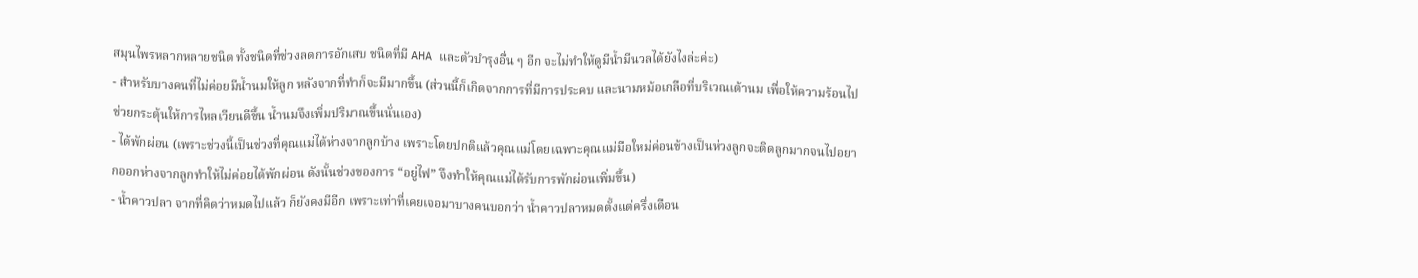สมุนไพรหลากหลายชนิด ทั้งชนิดที่ช่วงลดการอักเสบ ชนิดที่มี AHA และตัวบำรุงอื่น ๆ อีก จะไม่ทำให้ดูมีน้ำมีนวลได้ยังไงล่ะค่ะ)
- สำหรับบางคนที่ไม่ค่อยมีน้ำนมให้ลูก หลังจากที่ทำก็จะมีมากขึ้น (ส่วนนี้ก็เกิดจากการที่มีการประคบ และนามหม้อเกลือที่บริเวณเต้านม เพื่อให้ความร้อนไปช่วยกระตุ้นให้การไหลเวียนดีขึ้น น้ำนมจึงเพิ่มปริมาณขึ้นนั่นเอง)
- ได้พักผ่อน (เพราะช่วงนี้เป็นช่วงที่คุณแม่ได้ห่างจากลูกบ้าง เพราะโดยปกติแล้วคุณแม่โดยเฉพาะคุณแม่มือใหม่ค่อนข้างเป็นห่วงลูกจะติดลูกมากจนไปอยากออกห่างจากลูกทำให้ไม่ค่อยได้พักผ่อน ดังนั้นช่วงของการ “อยู่ไฟ” จึงทำให้คุณแม่ได้รับการพักผ่อนเพิ่มขึ้น)
- น้ำคาวปลา จากที่คิดว่าหมดไปแล้ว ก็ยังคงมีอีก เพราะเท่าที่เคยเจอมาบางคนบอกว่า น้ำคาวปลาหมดตั้งแต่ครึ่งเดือน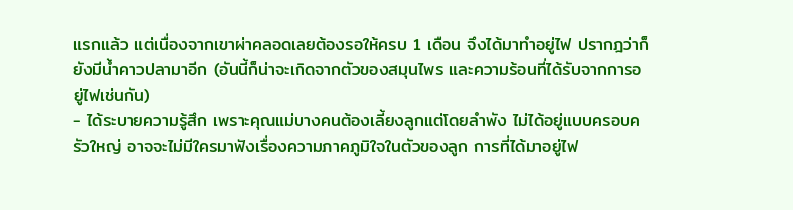แรกแล้ว แต่เนื่องจากเขาผ่าคลอดเลยต้องรอให้ครบ 1 เดือน จึงได้มาทำอยู่ไฟ ปรากฎว่าก็ยังมีน้ำคาวปลามาอีก (อันนี้ก็น่าจะเกิดจากตัวของสมุนไพร และความร้อนที่ได้รับจากการอยู่ไฟเช่นกัน)
- ได้ระบายความรู้สึก เพราะคุณแม่บางคนต้องเลี้ยงลูกแต่โดยลำพัง ไม่ได้อยู่แบบครอบครัวใหญ่ อาจจะไม่มีใครมาฟังเรื่องความภาคภูมิใจในตัวของลูก การที่ได้มาอยู่ไฟ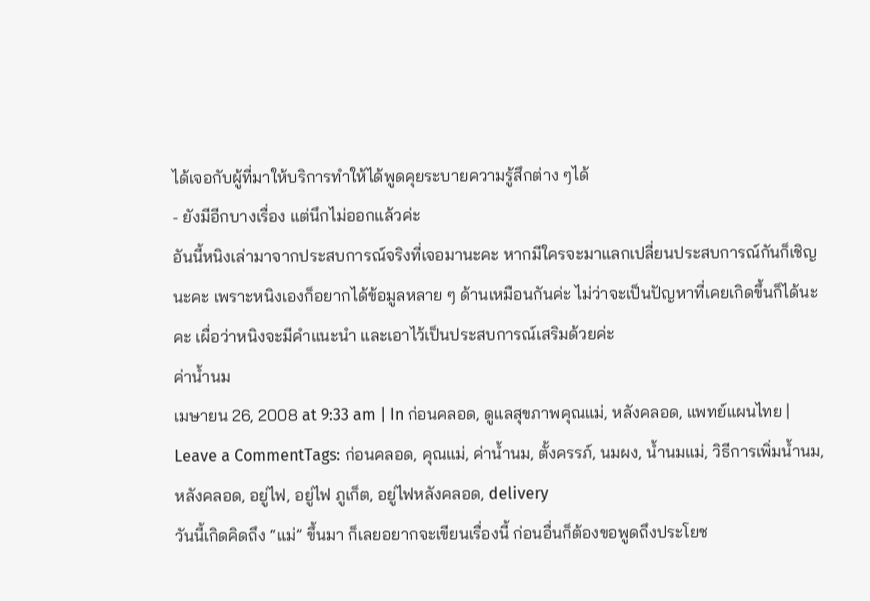ได้เจอกับผู้ที่มาให้บริการทำให้ได้พูดคุยระบายความรู้สึกต่าง ๆได้
- ยังมีอีกบางเรื่อง แต่นึกไม่ออกแล้วค่ะ
อันนี้หนิงเล่ามาจากประสบการณ์จริงที่เจอมานะคะ หากมีใครจะมาแลกเปลี่ยนประสบการณ์กันก็เชิญนะคะ เพราะหนิงเองก็อยากได้ข้อมูลหลาย ๆ ด้านเหมือนกันค่ะ ไม่ว่าจะเป็นปัญหาที่เคยเกิดขึ้นก็ได้นะคะ เผื่อว่าหนิงจะมีคำแนะนำ และเอาไว้เป็นประสบการณ์เสริมด้วยค่ะ
ค่าน้ำนม
เมษายน 26, 2008 at 9:33 am | In ก่อนคลอด, ดูแลสุขภาพคุณแม่, หลังคลอด, แพทย์แผนไทย | Leave a CommentTags: ก่อนคลอด, คุณแม่, ค่าน้ำนม, ตั้งครรภ์, นมผง, น้ำนมแม่, วิธีการเพิ่มน้ำนม, หลังคลอด, อยู่ไฟ, อยู่ไฟ ภูเก็ต, อยู่ไฟหลังคลอด, delivery
วันนี้เกิดคิดถึง “แม่” ขึ้นมา ก็เลยอยากจะเขียนเรื่องนี้ ก่อนอื่นก็ต้องขอพูดถึงประโยช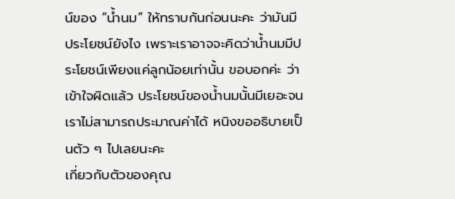น์ของ “น้ำนม” ให้ทราบกันก่อนนะคะ ว่ามันมีประโยชน์ยังไง เพราะเราอาจจะคิดว่าน้ำนมมีประโยชน์เพียงแค่ลูกน้อยเท่านั้น ขอบอกค่ะ ว่าเข้าใจผิดแล้ว ประโยชน์ของน้ำนมนั้นมีเยอะจนเราไม่สามารถประมาณค่าได้ หนิงขออธิบายเป็นตัว ๆ ไปเลยนะคะ
เกี่ยวกับตัวของคุณ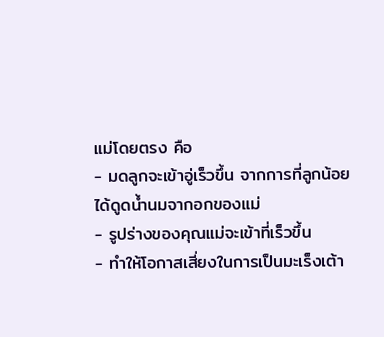แม่โดยตรง คือ
- มดลูกจะเข้าอู่เร็วขึ้น จากการที่ลูกน้อยได้ดูดน้ำนมจากอกของแม่
- รูปร่างของคุณแม่จะเข้าที่เร็วขึ้น
- ทำให้โอกาสเสี่ยงในการเป็นมะเร็งเต้า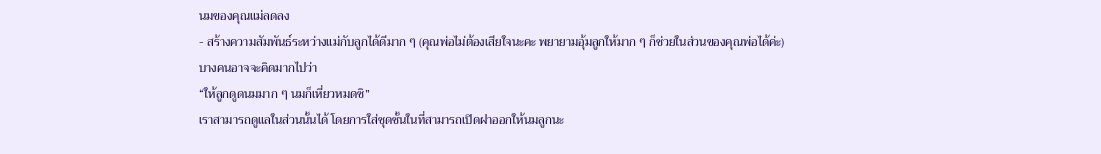นมของคุณแม่ลดลง
- สร้างความสัมพันธ์ระหว่างแม่กับลูกได้ดีมาก ๆ (คุณพ่อไม่ต้องเสียใจนะคะ พยายามอุ้มลูกให้มาก ๆ ก็ช่วยในส่วนของคุณพ่อได้ค่ะ)
บางคนอาจจะคิดมากไปว่า
“ให้ลูกดูดนมมาก ๆ นมก็เหี่ยวหมดซิ”
เราสามารถดูแลในส่วนนั้นได้ โดยการใส่ชุดชั้นในที่สามารถเปิดฝาออกให้นมลูกนะ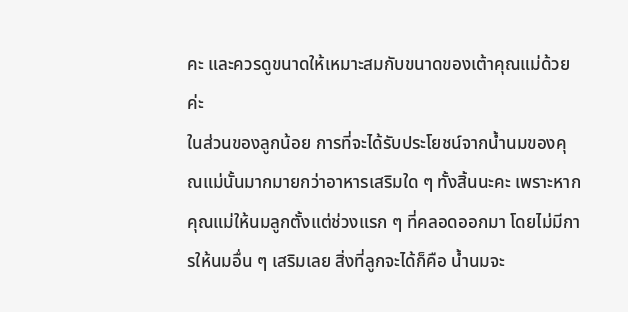คะ และควรดูขนาดให้เหมาะสมกับขนาดของเต้าคุณแม่ด้วยค่ะ
ในส่วนของลูกน้อย การที่จะได้รับประโยชน์จากน้ำนมของคุณแม่นั้นมากมายกว่าอาหารเสริมใด ๆ ทั้งสิ้นนะคะ เพราะหากคุณแม่ให้นมลูกตั้งแต่ช่วงแรก ๆ ที่คลอดออกมา โดยไม่มีการให้นมอื่น ๆ เสริมเลย สิ่งที่ลูกจะได้ก็คือ น้ำนมจะ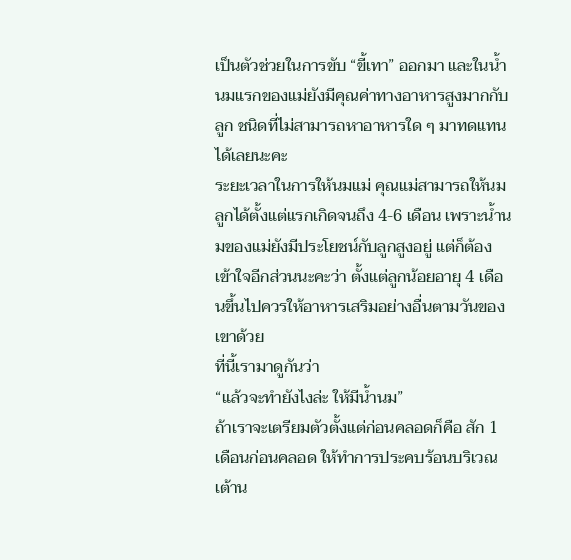เป็นตัวช่วยในการขับ “ขี้เทา” ออกมา และในน้ำนมแรกของแม่ยังมีคุณค่าทางอาหารสูงมากกับลูก ชนิดที่ไม่สามารถหาอาหารใด ๆ มาทดแทนได้เลยนะคะ
ระยะเวลาในการให้นมแม่ คุณแม่สามารถให้นมลูกได้ตั้งแต่แรกเกิดจนถึง 4-6 เดือน เพราะน้ำนมของแม่ยังมีประโยชน์กับลูกสูงอยู่ แต่ก็ต้องเข้าใจอีกส่วนนะคะว่า ตั้งแต่ลูกน้อยอายุ 4 เดือนขึ้นไปควรให้อาหารเสริมอย่างอื่นตามวันของเขาด้วย
ที่นี้เรามาดูกันว่า
“แล้วจะทำยังไงล่ะ ให้มีน้ำนม”
ถ้าเราจะเตรียมตัวตั้งแต่ก่อนคลอดก็คือ สัก 1 เดือนก่อนคลอด ให้ทำการประคบร้อนบริเวณเต้าน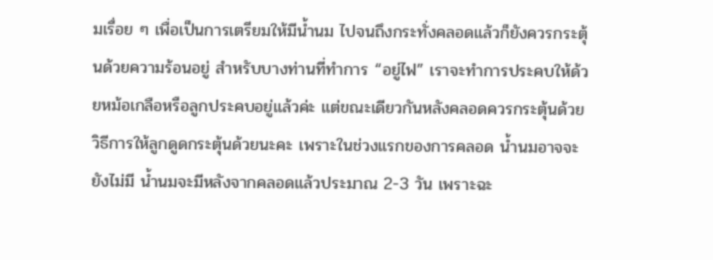มเรื่อย ๆ เพื่อเป็นการเตรียมให้มีน้ำนม ไปจนถึงกระทั่งคลอดแล้วก็ยังควรกระตุ้นด้วยความร้อนอยู่ สำหรับบางท่านที่ทำการ “อยู่ไฟ” เราจะทำการประคบให้ด้วยหม้อเกลือหรือลูกประคบอยู่แล้วค่ะ แต่ขณะเดียวกันหลังคลอดควรกระตุ้นด้วยวิธีการให้ลูกดูดกระตุ้นด้วยนะคะ เพราะในช่วงแรกของการคลอด น้ำนมอาจจะยังไม่มี น้ำนมจะมีหลังจากคลอดแล้วประมาณ 2-3 วัน เพราะฉะ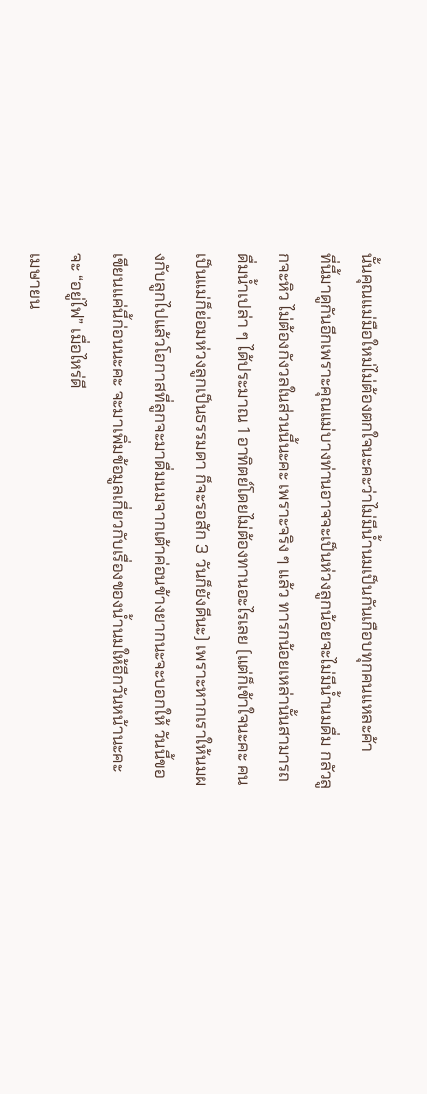นั้นคุณแม่มือใหม่ไม่ต้องตกใจนะคะว่าไม่มีน้ำนมเป็นกันเกือบทุกคนแหละค้า
ที่นี้มาดูกันอีกเพราะคุณแม่บางท่านอาจจะเป็นห่วงลูกน้อยจะไม่มีน้ำนมดื่ม กลัวลูกจะหิว ไม่ต้องกังวลในส่วนนี้นะคะ เพราะจริง ๆ แล้ว ทารกน้อยเหล่านั้นสามารถดื่มน้ำเปล่า ๆ ได้ประมาณ 1 อาทิตย์โดยไม่ต้องทานอะไรเลย (แต่ก็เข้าใจนะคะ คนเป็นแม่ก็ย่อมห่วงลูกเป็นธรรมดา ก็จะรอสัก 3 วันก็ยังดีนะ) เพราะหากเราให้นมผงกับลูกไปแล้วโอกาสที่ลูกจะมาดื่มนมจากเต้าค่อนข้างยากนะจะบอกให้ วันนี้ขอเขียนแค่นี้ก่อนนะคะ จะมาเพิ่มข้อมูลเกี่ยวกับเรื่องของน้ำนมให้อีกวันหน้านะคะ
จะ “อยู่ไฟ” เมื่อไหร่ดี
เมษายน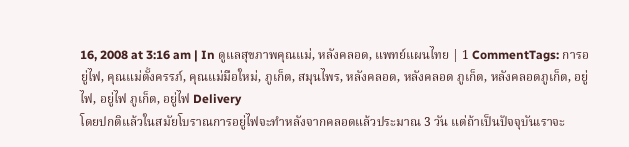16, 2008 at 3:16 am | In ดูแลสุขภาพคุณแม่, หลังคลอด, แพทย์แผนไทย | 1 CommentTags: การอยู่ไฟ, คุณแม่ตั้งครรภ์, คุณแม่มือใหม่, ภูเก็ต, สมุนไพร, หลังคลอด, หลังคลอด ภูเก็ต, หลังคลอดภูเก็ต, อยู่ไฟ, อยู่ไฟ ภูเก็ต, อยู่ไฟ Delivery
โดยปกติแล้วในสมัยโบราณการอยู่ไฟจะทำหลังจากคลอดแล้วประมาณ 3 วัน แต่ถ้าเป็นปัจจุบันเราจะ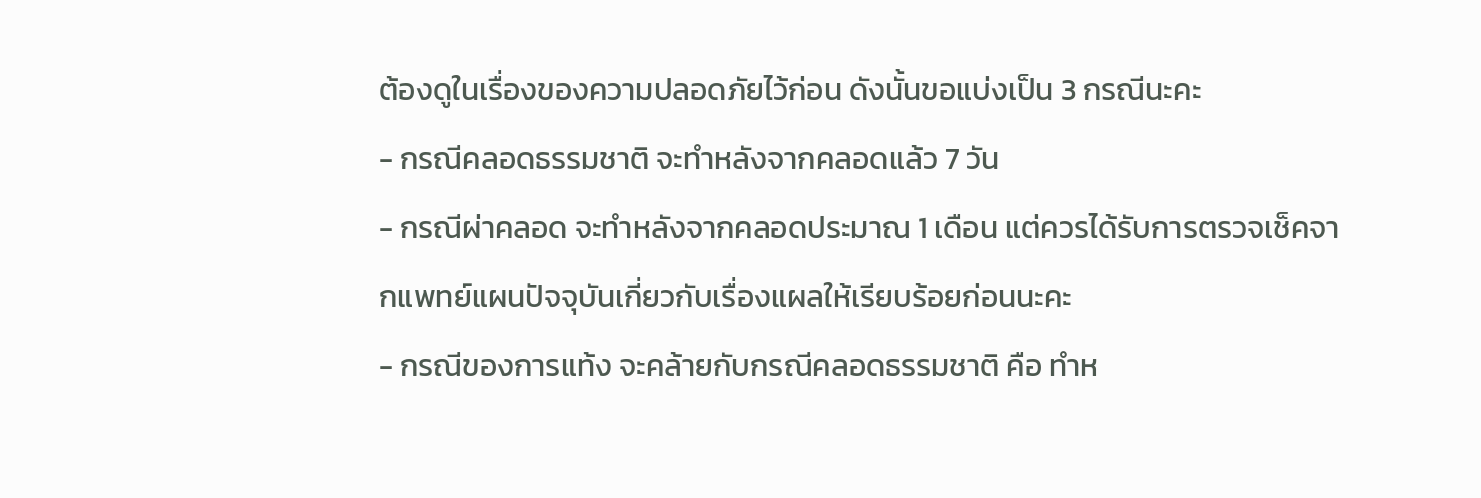ต้องดูในเรื่องของความปลอดภัยไว้ก่อน ดังนั้นขอแบ่งเป็น 3 กรณีนะคะ
- กรณีคลอดธรรมชาติ จะทำหลังจากคลอดแล้ว 7 วัน
- กรณีผ่าคลอด จะทำหลังจากคลอดประมาณ 1 เดือน แต่ควรได้รับการตรวจเช็คจากแพทย์แผนปัจจุบันเกี่ยวกับเรื่องแผลให้เรียบร้อยก่อนนะคะ
- กรณีของการแท้ง จะคล้ายกับกรณีคลอดธรรมชาติ คือ ทำห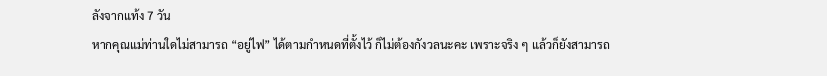ลังจากแท้ง 7 วัน
หากคุณแม่ท่านใดไม่สามารถ “อยู่ไฟ” ได้ตามกำหนดที่ตั้งไว้ ก็ไม่ต้องกังวลนะคะ เพราะจริง ๆ แล้วก็ยังสามารถ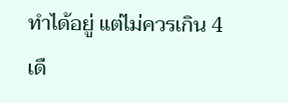ทำได้อยู่ แต่ไม่ควรเกิน 4 เดื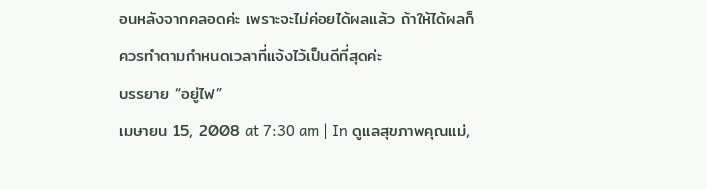อนหลังจากคลอดค่ะ เพราะจะไม่ค่อยได้ผลแล้ว ถ้าให้ได้ผลก็ควรทำตามกำหนดเวลาที่แจ้งไว้เป็นดีที่สุดค่ะ
บรรยาย “อยู่ไฟ”
เมษายน 15, 2008 at 7:30 am | In ดูแลสุขภาพคุณแม่,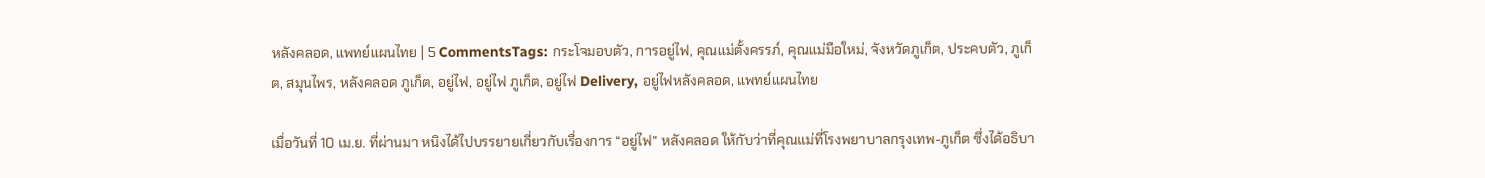หลังคลอด, แพทย์แผนไทย | 5 CommentsTags: กระโจมอบตัว, การอยู่ไฟ, คุณแม่ตั้งครรภ์, คุณแม่มือใหม่, จังหวัดภูเก็ต, ประคบตัว, ภูเก็ต, สมุนไพร, หลังคลอด ภูเก็ต, อยู่ไฟ, อยู่ไฟ ภูเก็ต, อยู่ไฟ Delivery, อยู่ไฟหลังคลอด, แพทย์แผนไทย

เมื่อวันที่ 10 เม.ย. ที่ผ่านมา หนิงได้ไปบรรยายเกี่ยวกับเรื่องการ “อยู่ไฟ” หลังคลอด ให้กับว่าที่คุณแม่ที่โรงพยาบาลกรุงเทพ-ภูเก็ต ซึ่งได้อธิบา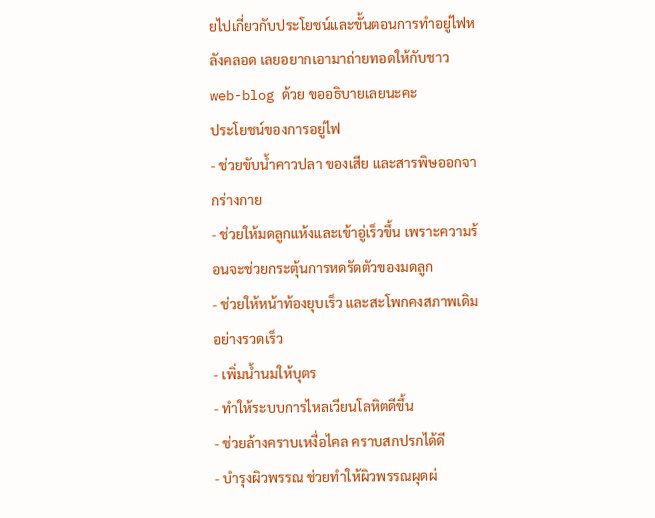ยไปเกี่ยวกับประโยชน์และขั้นตอนการทำอยู่ไฟหลังคลอด เลยอยากเอามาถ่ายทอดให้กับชาว web-blog ด้วย ขออธิบายเลยนะคะ
ประโยชน์ของการอยู่ไฟ
- ช่วยขับน้ำคาวปลา ของเสีย และสารพิษออกจากร่างกาย
- ช่วยให้มดลูกแห้งและเข้าอู่เร็วขึ้น เพราะความร้อนจะช่วยกระตุ้นการหดรัดตัวของมดลูก
- ช่วยให้หน้าท้องยุบเร็ว และสะโพกคงสภาพเดิมอย่างรวดเร็ว
- เพิ่มน้ำนมให้บุตร
- ทำให้ระบบการไหลเวียนโลหิตดีขึ้น
- ช่วยล้างคราบเหงื่อไคล คราบสกปรกได้ดี
- บำรุงผิวพรรณ ช่วยทำให้ผิวพรรณผุดผ่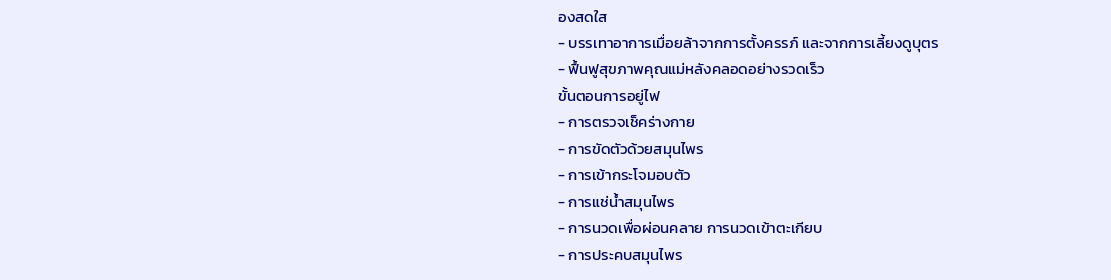องสดใส
- บรรเทาอาการเมื่อยล้าจากการตั้งครรภ์ และจากการเลี้ยงดูบุตร
- ฟื้นฟูสุขภาพคุณแม่หลังคลอดอย่างรวดเร็ว
ขั้นตอนการอยู่ไฟ
- การตรวจเช็คร่างกาย
- การขัดตัวด้วยสมุนไพร
- การเข้ากระโจมอบตัว
- การแช่น้ำสมุนไพร
- การนวดเพื่อผ่อนคลาย การนวดเข้าตะเกียบ
- การประคบสมุนไพร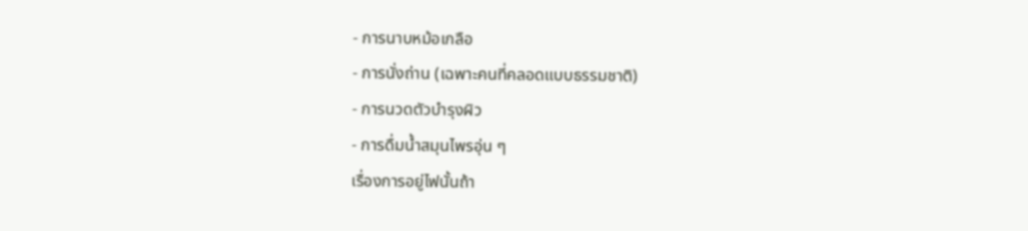- การนาบหม้อเกลือ
- การนั่งถ่าน (เฉพาะคนที่คลอดแบบธรรมชาติ)
- การนวดตัวบำรุงผิว
- การดื่มน้ำสมุนไพรอุ่น ๆ
เรื่องการอยู่ไฟนั้นถ้า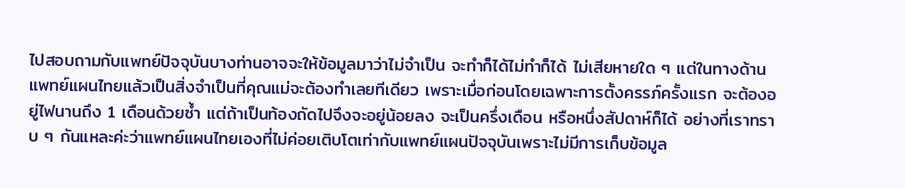ไปสอบถามกับแพทย์ปัจจุบันบางท่านอาจจะให้ข้อมูลมาว่าไม่จำเป็น จะทำก็ได้ไม่ทำก็ได้ ไม่เสียหายใด ๆ แต่ในทางด้านแพทย์แผนไทยแล้วเป็นสิ่งจำเป็นที่คุณแม่จะต้องทำเลยทีเดียว เพราะเมื่อก่อนโดยเฉพาะการตั้งครรภ์ครั้งแรก จะต้องอยู่ไฟนานถึง 1 เดือนด้วยซ้ำ แต่ถ้าเป็นท้องถัดไปจึงจะอยู่น้อยลง จะเป็นครึ่งเดือน หรือหนึ่งสัปดาห์ก็ได้ อย่างที่เราทราบ ๆ กันแหละค่ะว่าแพทย์แผนไทยเองที่ไม่ค่อยเติบโตเท่ากับแพทย์แผนปัจจุบันเพราะไม่มีการเก็บข้อมูล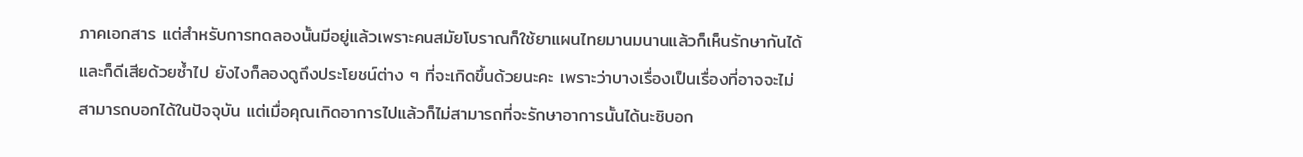ภาคเอกสาร แต่สำหรับการทดลองนั้นมีอยู่แล้วเพราะคนสมัยโบราณก็ใช้ยาแผนไทยมานมนานแล้วก็เห็นรักษากันได้ และก็ดีเสียด้วยซ้ำไป ยังไงก็ลองดูถึงประโยชน์ต่าง ๆ ที่จะเกิดขึ้นด้วยนะคะ เพราะว่าบางเรื่องเป็นเรื่องที่อาจจะไม่สามารถบอกได้ในปัจจุบัน แต่เมื่อคุณเกิดอาการไปแล้วก็ไม่สามารถที่จะรักษาอาการนั้นได้นะซิบอก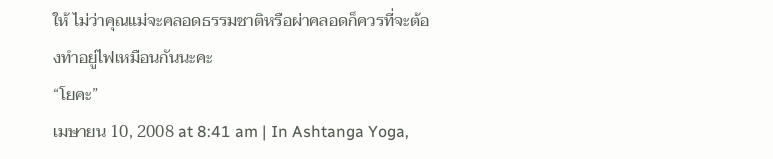ให้ ไม่ว่าคุณแม่จะคลอดธรรมชาติหรือผ่าคลอดก็ควรที่จะต้องทำอยู่ไฟเหมือนกันนะคะ
“โยคะ”
เมษายน 10, 2008 at 8:41 am | In Ashtanga Yoga,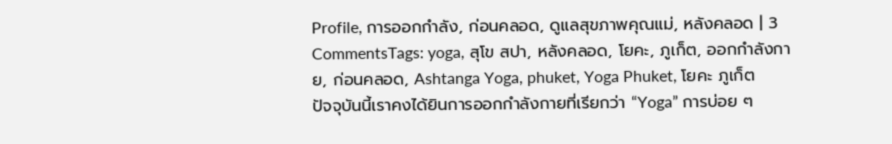Profile, การออกกำลัง, ก่อนคลอด, ดูแลสุขภาพคุณแม่, หลังคลอด | 3 CommentsTags: yoga, สุโข สปา, หลังคลอด, โยคะ, ภูเก็ต, ออกกำลังกาย, ก่อนคลอด, Ashtanga Yoga, phuket, Yoga Phuket, โยคะ ภูเก็ต
ปัจจุบันนี้เราคงได้ยินการออกกำลังกายที่เรียกว่า “Yoga” การบ่อย ๆ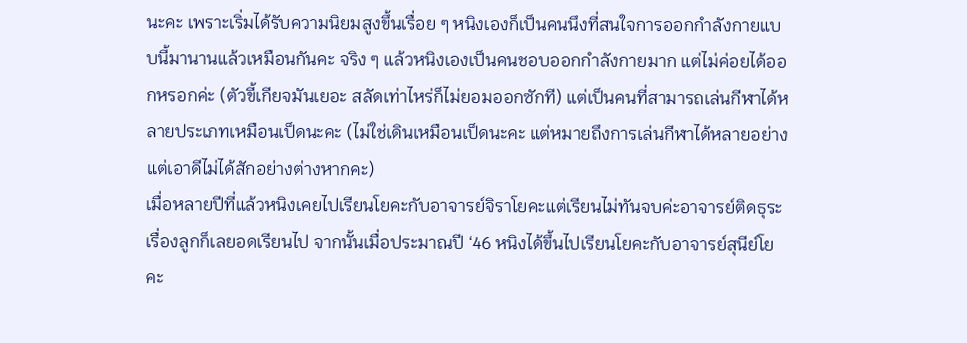นะคะ เพราะเริ่มได้รับความนิยมสูงขึ้นเรื่อย ๆ หนิงเองก็เป็นคนนึงที่สนใจการออกกำลังกายแบบนี้มานานแล้วเหมือนกันคะ จริง ๆ แล้วหนิงเองเป็นคนชอบออกกำลังกายมาก แต่ไม่ค่อยได้ออกหรอกค่ะ (ตัวขี้เกียจมันเยอะ สลัดเท่าไหร่ก็ไม่ยอมออกซักที) แต่เป็นคนที่สามารถเล่นกีฬาได้หลายประเภทเหมือนเป็ดนะคะ (ไม่ใช่เดินเหมือนเป็ดนะคะ แต่หมายถึงการเล่นกีฬาได้หลายอย่างแต่เอาดีไม่ได้สักอย่างต่างหากคะ)
เมื่อหลายปีที่แล้วหนิงเคยไปเรียนโยคะกับอาจารย์จิราโยคะแต่เรียนไม่ทันจบค่ะอาจารย์ติดธุระเรื่องลูกก็เลยอดเรียนไป จากนั้นเมื่อประมาณปี ‘46 หนิงได้ขึ้นไปเรียนโยคะกับอาจารย์สุนีย์โยคะ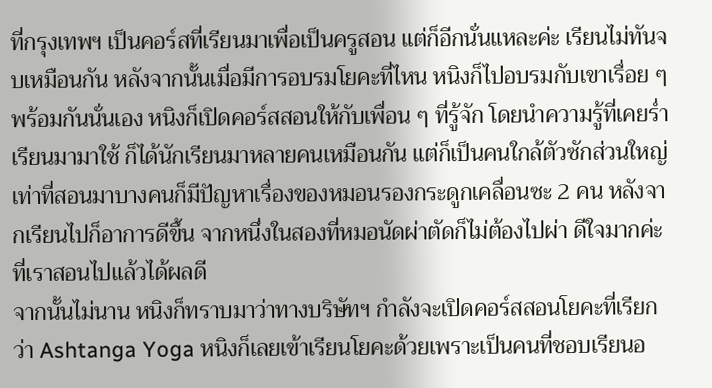ที่กรุงเทพฯ เป็นคอร์สที่เรียนมาเพื่อเป็นครูสอน แต่ก็อีกนั่นแหละค่ะ เรียนไม่ทันจบเหมือนกัน หลังจากนั้นเมื่อมีการอบรมโยคะที่ไหน หนิงก็ไปอบรมกับเขาเรื่อย ๆ
พร้อมกันนั่นเอง หนิงก็เปิดคอร์สสอนให้กับเพื่อน ๆ ที่รู้จัก โดยนำความรู้ที่เคยร่ำเรียนมามาใช้ ก็ได้นักเรียนมาหลายคนเหมือนกัน แต่ก็เป็นคนใกล้ตัวซักส่วนใหญ่ เท่าที่สอนมาบางคนก็มีปัญหาเรื่องของหมอนรองกระดูกเคลื่อนซะ 2 คน หลังจากเรียนไปก็อาการดีขึ้น จากหนึ่งในสองที่หมอนัดผ่าตัดก็ไม่ต้องไปผ่า ดีใจมากค่ะที่เราสอนไปแล้วได้ผลดี
จากนั้นไม่นาน หนิงก็ทราบมาว่าทางบริษัทฯ กำลังจะเปิดคอร์สสอนโยคะที่เรียกว่า Ashtanga Yoga หนิงก็เลยเข้าเรียนโยคะด้วยเพราะเป็นคนที่ชอบเรียนอ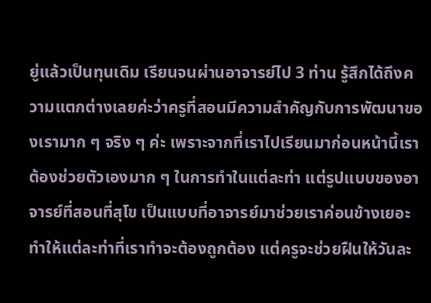ยู่แล้วเป็นทุนเดิม เรียนจนผ่านอาจารย์ไป 3 ท่าน รู้สึกได้ถึงความแตกต่างเลยค่ะว่าครูที่สอนมีความสำคัญกับการพัฒนาของเรามาก ๆ จริง ๆ ค่ะ เพราะจากที่เราไปเรียนมาก่อนหน้านี้เราต้องช่วยตัวเองมาก ๆ ในการทำในแต่ละท่า แต่รูปแบบของอาจารย์ที่สอนที่สุโข เป็นแบบที่อาจารย์มาช่วยเราค่อนข้างเยอะ ทำให้แต่ละท่าที่เราทำจะต้องถูกต้อง แต่ครูจะช่วยฝืนให้วันละ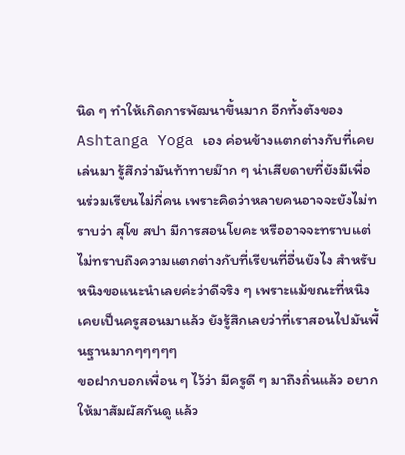นิด ๆ ทำให้เกิดการพัฒนาขึ้นมาก อีกทั้งตังของ Ashtanga Yoga เอง ค่อนข้างแตกต่างกับที่เคยเล่นมา รู้สึกว่ามันท้าทายม๊าก ๆ น่าเสียดายที่ยังมีเพื่อนร่วมเรียนไม่กี่คน เพราะคิดว่าหลายคนอาจจะยังไม่ทราบว่า สุโข สปา มีการสอนโยคะ หรืออาจจะทราบแต่ไม่ทราบถึงความแตกต่างกับที่เรียนที่อื่นยังไง สำหรับหนิงขอแนะนำเลยค่ะว่าดีจริง ๆ เพราะแม้ขณะที่หนิงเคยเป็นครูสอนมาแล้ว ยังรู้สึกเลยว่าที่เราสอนไปมันพื้นฐานมากๆๆๆๆๆ
ขอฝากบอกเพื่อน ๆ ไว้ว่า มีครูดี ๆ มาถึงถิ่นแล้ว อยากให้มาสัมผัสกันดู แล้ว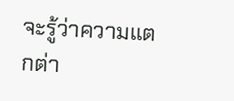จะรู้ว่าความแตกต่า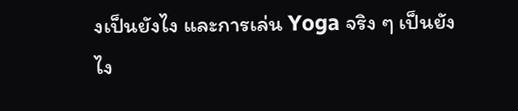งเป็นยังไง และการเล่น Yoga จริง ๆ เป็นยังไง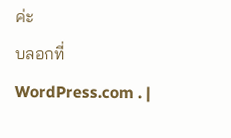ค่ะ
บลอกที่ WordPress.com . |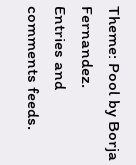Theme: Pool by Borja Fernandez.
Entries and comments feeds.